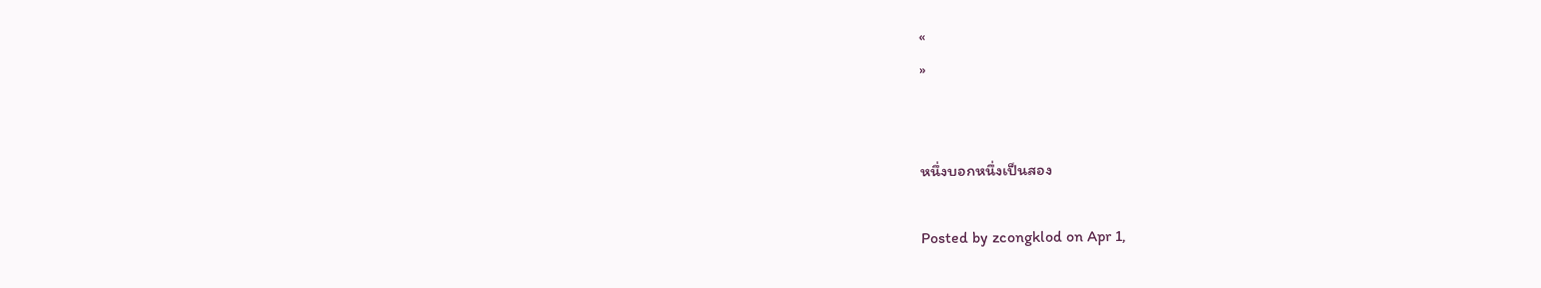«
»


หนึ่งบอกหนึ่งเป็นสอง

Posted by zcongklod on Apr 1,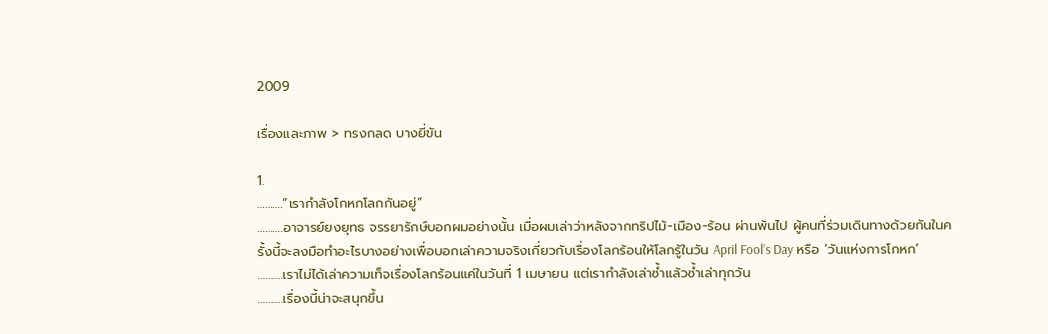2009

เรื่องและภาพ > ทรงกลด บางยี่ขัน

1.
……….“เรากำลังโกหกโลกกันอยู่”
……….อาจารย์ยงยุทธ จรรยารักษ์บอกผมอย่างนั้น เมื่อผมเล่าว่าหลังจากทริปไม้-เมือง-ร้อน ผ่านพ้นไป ผู้คนที่ร่วมเดินทางด้วยกันในครั้งนี้จะลงมือทำอะไรบางอย่างเพื่อบอกเล่าความจริงเกี่ยวกับเรื่องโลกร้อนให้โลกรู้ในวัน April Fool’s Day หรือ ‘วันแห่งการโกหก’
……….เราไม่ได้เล่าความเท็จเรื่องโลกร้อนแค่ในวันที่ 1 เมษายน แต่เรากำลังเล่าซ้ำแล้วซ้ำเล่าทุกวัน
……….เรื่องนี้น่าจะสนุกขึ้น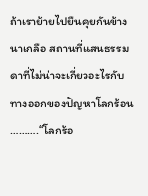ถ้าเราย้ายไปยืนคุยกันข้างนาเกลือ สถานที่แสนธรรมดาที่ไม่น่าจะเกี่ยวอะไรกับทางออกของปัญหาโลกร้อน
……….“โลกร้อ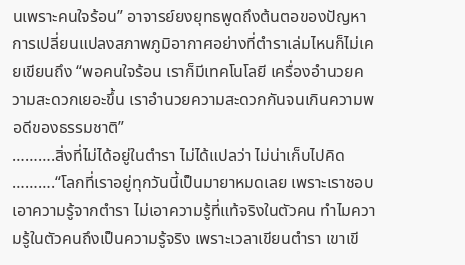นเพราะคนใจร้อน” อาจารย์ยงยุทธพูดถึงต้นตอของปัญหาการเปลี่ยนแปลงสภาพภูมิอากาศอย่างที่ตำราเล่มไหนก็ไม่เคยเขียนถึง “พอคนใจร้อน เราก็มีเทคโนโลยี เครื่องอำนวยความสะดวกเยอะขึ้น เราอำนวยความสะดวกกันจนเกินความพอดีของธรรมชาติ”
……….สิ่งที่ไม่ได้อยู่ในตำรา ไม่ได้แปลว่า ไม่น่าเก็บไปคิด
……….“โลกที่เราอยู่ทุกวันนี้เป็นมายาหมดเลย เพราะเราชอบเอาความรู้จากตำรา ไม่เอาความรู้ที่แท้จริงในตัวคน ทำไมความรู้ในตัวคนถึงเป็นความรู้จริง เพราะเวลาเขียนตำรา เขาเขี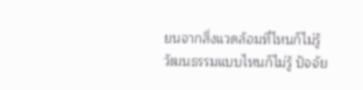ยนจากสิ่งแวดล้อมที่ไหนก็ไม่รู้ วัฒนธรรมแบบไหนก็ไม่รู้ ปัจจัย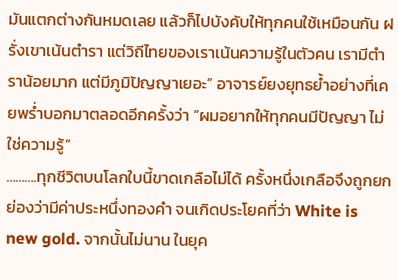มันแตกต่างกันหมดเลย แล้วก็ไปบังคับให้ทุกคนใช้เหมือนกัน ฝรั่งเขาเน้นตำรา แต่วิถีไทยของเราเน้นความรู้ในตัวคน เรามีตำราน้อยมาก แต่มีภูมิปัญญาเยอะ” อาจารย์ยงยุทธย้ำอย่างที่เคยพร่ำบอกมาตลอดอีกครั้งว่า “ผมอยากให้ทุกคนมีปัญญา ไม่ใช่ความรู้”
……….ทุกชีวิตบนโลกใบนี้ขาดเกลือไม่ได้ ครั้งหนึ่งเกลือจึงถูกยกย่องว่ามีค่าประหนึ่งทองคำ จนเกิดประโยคที่ว่า White is new gold. จากนั้นไม่นาน ในยุค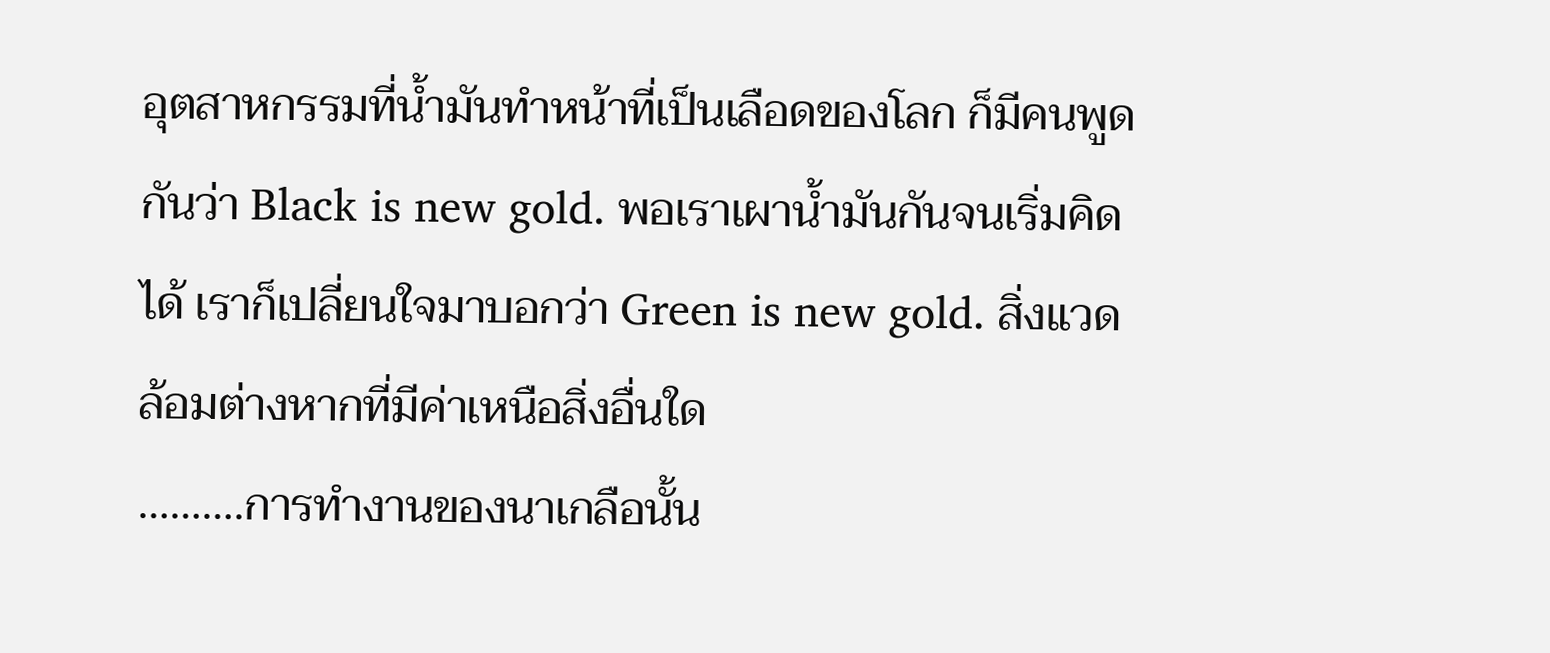อุตสาหกรรมที่น้ำมันทำหน้าที่เป็นเลือดของโลก ก็มีคนพูดกันว่า Black is new gold. พอเราเผาน้ำมันกันจนเริ่มคิดได้ เราก็เปลี่ยนใจมาบอกว่า Green is new gold. สิ่งแวดล้อมต่างหากที่มีค่าเหนือสิ่งอื่นใด
……….การทำงานของนาเกลือนั้น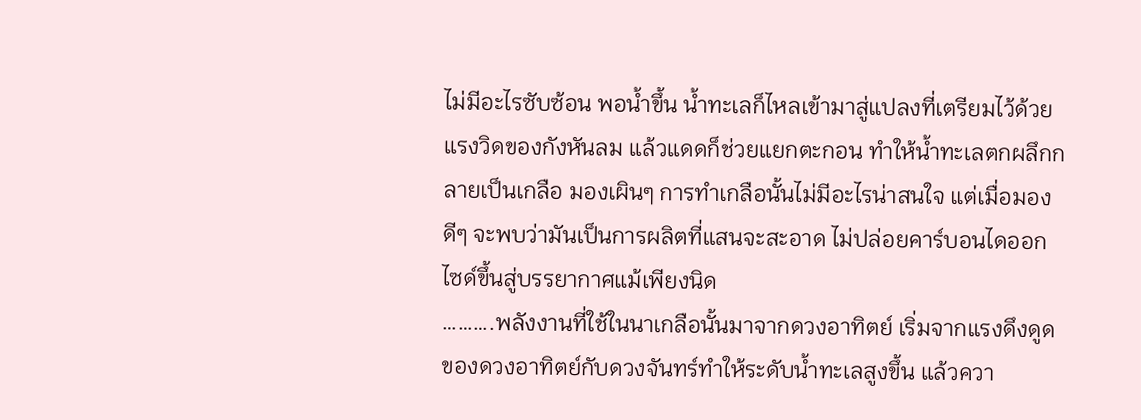ไม่มีอะไรซับซ้อน พอน้ำขึ้น น้ำทะเลก็ไหลเข้ามาสู่แปลงที่เตรียมไว้ด้วยแรงวิดของกังหันลม แล้วแดดก็ช่วยแยกตะกอน ทำให้น้ำทะเลตกผลึกกลายเป็นเกลือ มองเผินๆ การทำเกลือนั้นไม่มีอะไรน่าสนใจ แต่เมื่อมองดีๆ จะพบว่ามันเป็นการผลิตที่แสนจะสะอาด ไม่ปล่อยคาร์บอนไดออกไซด์ขึ้นสู่บรรยากาศแม้เพียงนิด
……….พลังงานที่ใช้ในนาเกลือนั้นมาจากดวงอาทิตย์ เริ่มจากแรงดึงดูดของดวงอาทิตย์กับดวงจันทร์ทำให้ระดับน้ำทะเลสูงขึ้น แล้วควา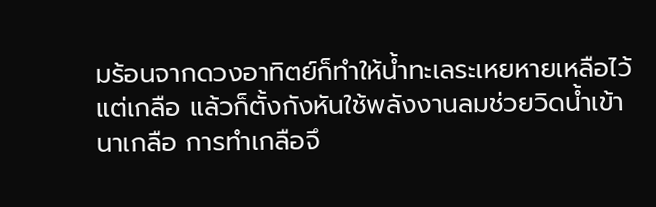มร้อนจากดวงอาทิตย์ก็ทำให้น้ำทะเลระเหยหายเหลือไว้แต่เกลือ แล้วก็ตั้งกังหันใช้พลังงานลมช่วยวิดน้ำเข้านาเกลือ การทำเกลือจึ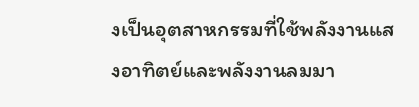งเป็นอุตสาหกรรมที่ใช้พลังงานแสงอาทิตย์และพลังงานลมมา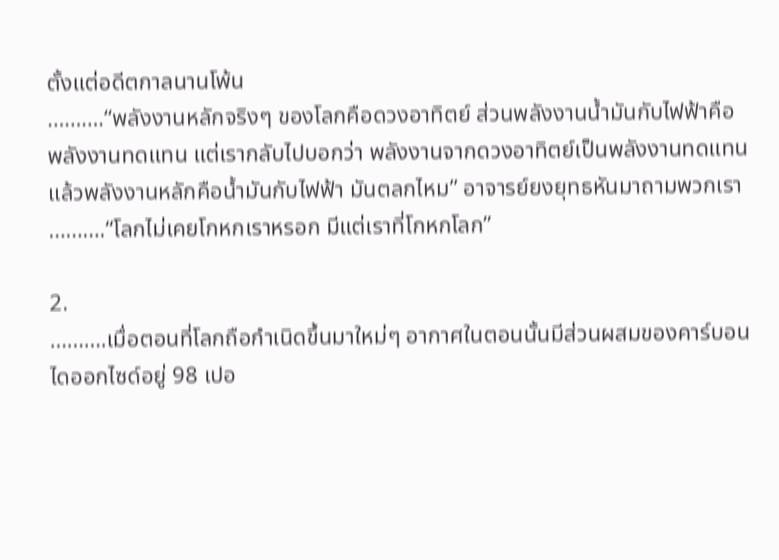ตั้งแต่อดีตกาลนานโพ้น
……….“พลังงานหลักจริงๆ ของโลกคือดวงอาทิตย์ ส่วนพลังงานน้ำมันกับไฟฟ้าคือพลังงานทดแทน แต่เรากลับไปบอกว่า พลังงานจากดวงอาทิตย์เป็นพลังงานทดแทน แล้วพลังงานหลักคือน้ำมันกับไฟฟ้า มันตลกไหม” อาจารย์ยงยุทธหันมาถามพวกเรา
……….“โลกไม่เคยโกหกเราหรอก มีแต่เราที่โกหกโลก”

2.
……….เมื่อตอนที่โลกถือกำเนิดขึ้นมาใหม่ๆ อากาศในตอนนั้นมีส่วนผสมของคาร์บอนไดออกไซด์อยู่ 98 เปอ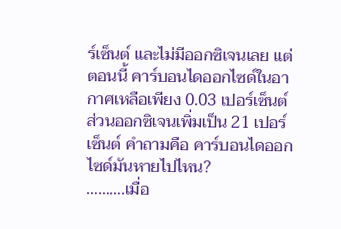ร์เซ็นต์ และไม่มีออกซิเจนเลย แต่ตอนนี้ คาร์บอนไดออกไซด์ในอากาศเหลือเพียง 0.03 เปอร์เซ็นต์ ส่วนออกซิเจนเพิ่มเป็น 21 เปอร์เซ็นต์ คำถามคือ คาร์บอนไดออกไซด์มันหายไปไหน?
……….เมื่อ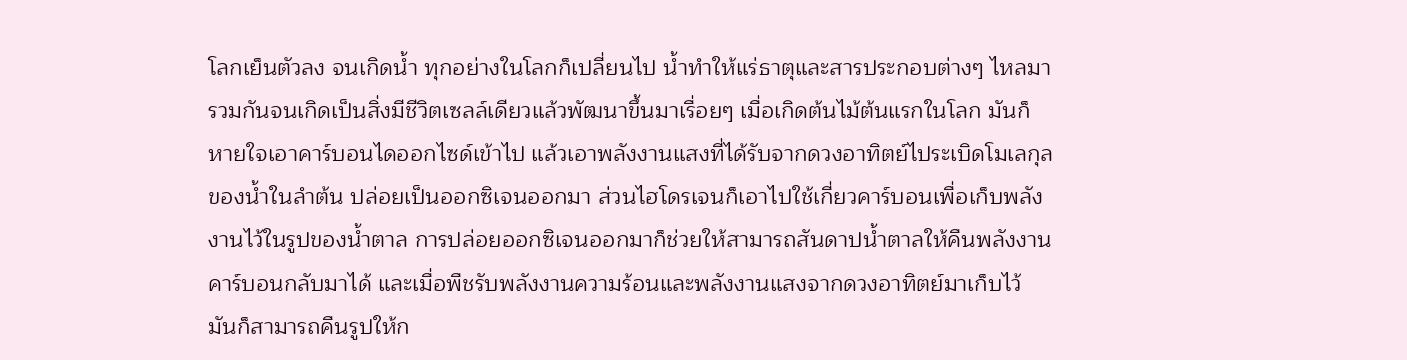โลกเย็นตัวลง จนเกิดน้ำ ทุกอย่างในโลกก็เปลี่ยนไป น้ำทำให้แร่ธาตุและสารประกอบต่างๆ ไหลมารวมกันจนเกิดเป็นสิ่งมีชีวิตเซลล์เดียวแล้วพัฒนาขึ้นมาเรื่อยๆ เมื่อเกิดต้นไม้ต้นแรกในโลก มันก็หายใจเอาคาร์บอนไดออกไซด์เข้าไป แล้วเอาพลังงานแสงที่ได้รับจากดวงอาทิตย์ไประเบิดโมเลกุลของน้ำในลำต้น ปล่อยเป็นออกซิเจนออกมา ส่วนไฮโดรเจนก็เอาไปใช้เกี่ยวคาร์บอนเพื่อเก็บพลังงานไว้ในรูปของน้ำตาล การปล่อยออกซิเจนออกมาก็ช่วยให้สามารถสันดาปน้ำตาลให้คืนพลังงานคาร์บอนกลับมาได้ และเมื่อพืชรับพลังงานความร้อนและพลังงานแสงจากดวงอาทิตย์มาเก็บไว้ มันก็สามารถคืนรูปให้ก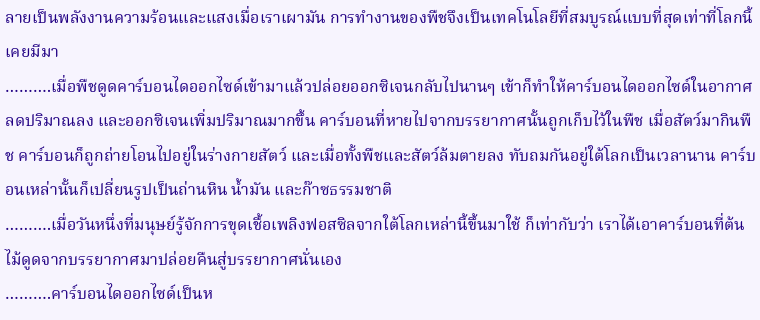ลายเป็นพลังงานความร้อนและแสงเมื่อเราเผามัน การทำงานของพืชจึงเป็นเทคโนโลยีที่สมบูรณ์แบบที่สุดเท่าที่โลกนี้เคยมีมา
……….เมื่อพืชดูดคาร์บอนไดออกไซด์เข้ามาแล้วปล่อยออกซิเจนกลับไปนานๆ เข้าก็ทำให้คาร์บอนไดออกไซด์ในอากาศลดปริมาณลง และออกซิเจนเพิ่มปริมาณมากขึ้น คาร์บอนที่หายไปจากบรรยากาศนั้นถูกเก็บไว้ในพืช เมื่อสัตว์มากินพืช คาร์บอนก็ถูกถ่ายโอนไปอยู่ในร่างกายสัตว์ และเมื่อทั้งพืชและสัตว์ล้มตายลง ทับถมกันอยู่ใต้โลกเป็นเวลานาน คาร์บอนเหล่านั้นก็เปลี่ยนรูปเป็นถ่านหิน น้ำมัน และก๊าซธรรมชาติ
……….เมื่อวันหนึ่งที่มนุษย์รู้จักการขุดเชื้อเพลิงฟอสซิลจากใต้โลกเหล่านี้ขึ้นมาใช้ ก็เท่ากับว่า เราได้เอาคาร์บอนที่ต้นไม้ดูดจากบรรยากาศมาปล่อยคืนสู่บรรยากาศนั่นเอง
……….คาร์บอนไดออกไซด์เป็นห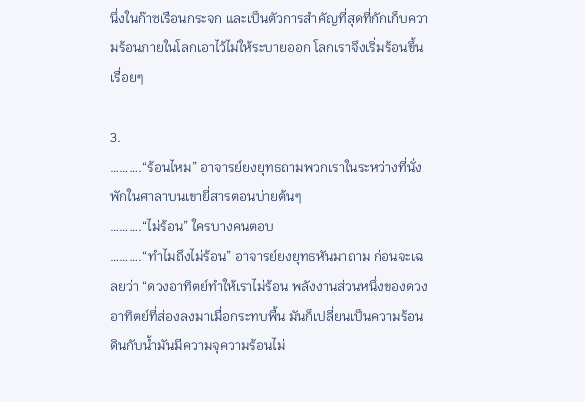นึ่งในก๊าซเรือนกระจก และเป็นตัวการสำคัญที่สุดที่กักเก็บความร้อนภายในโลกเอาไว้ไม่ให้ระบายออก โลกเราจึงเริ่มร้อนขึ้นเรื่อยๆ

3.
……….“ร้อนไหม” อาจารย์ยงยุทธถามพวกเราในระหว่างที่นั่งพักในศาลาบนเขายี่สารตอนบ่ายต้นๆ
……….“ไม่ร้อน” ใครบางคนตอบ
……….“ทำไมถึงไม่ร้อน” อาจารย์ยงยุทธหันมาถาม ก่อนจะเฉลยว่า “ดวงอาทิตย์ทำให้เราไม่ร้อน พลังงานส่วนหนึ่งของดวงอาทิตย์ที่ส่องลงมาเมื่อกระทบพื้น มันก็เปลี่ยนเป็นความร้อน ดินกับน้ำมันมีความจุความร้อนไม่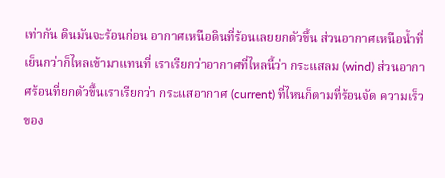เท่ากัน ดินมันจะร้อนก่อน อากาศเหนือดินที่ร้อนเลยยกตัวขึ้น ส่วนอากาศเหนือน้ำที่เย็นกว่าก็ไหลเข้ามาแทนที่ เราเรียกว่าอากาศที่ไหลนี้ว่า กระแสลม (wind) ส่วนอากาศร้อนที่ยกตัวขึ้นเราเรียกว่า กระแสอากาศ (current) ที่ไหนก็ตามที่ร้อนจัด ความเร็วของ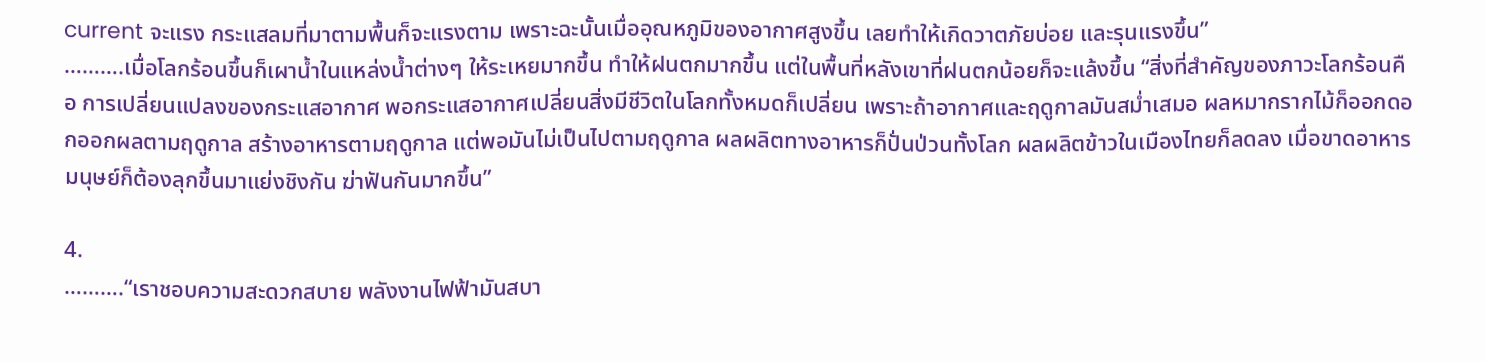current จะแรง กระแสลมที่มาตามพื้นก็จะแรงตาม เพราะฉะนั้นเมื่ออุณหภูมิของอากาศสูงขึ้น เลยทำให้เกิดวาตภัยบ่อย และรุนแรงขึ้น”
……….เมื่อโลกร้อนขึ้นก็เผาน้ำในแหล่งน้ำต่างๆ ให้ระเหยมากขึ้น ทำให้ฝนตกมากขึ้น แต่ในพื้นที่หลังเขาที่ฝนตกน้อยก็จะแล้งขึ้น “สิ่งที่สำคัญของภาวะโลกร้อนคือ การเปลี่ยนแปลงของกระแสอากาศ พอกระแสอากาศเปลี่ยนสิ่งมีชีวิตในโลกทั้งหมดก็เปลี่ยน เพราะถ้าอากาศและฤดูกาลมันสม่ำเสมอ ผลหมากรากไม้ก็ออกดอกออกผลตามฤดูกาล สร้างอาหารตามฤดูกาล แต่พอมันไม่เป็นไปตามฤดูกาล ผลผลิตทางอาหารก็ปั่นป่วนทั้งโลก ผลผลิตข้าวในเมืองไทยก็ลดลง เมื่อขาดอาหาร มนุษย์ก็ต้องลุกขึ้นมาแย่งชิงกัน ฆ่าฟันกันมากขึ้น”

4.
……….“เราชอบความสะดวกสบาย พลังงานไฟฟ้ามันสบา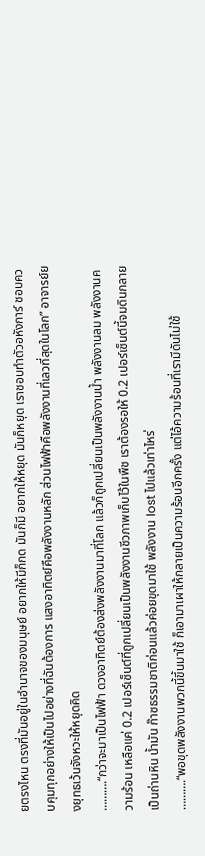ยตรงไหน ตรงที่มันอยู่ในอำนาจของมนุษย์ อยากให้มีก็กด มันก็มี อยากให้หยุด มันก็หยุด เราชอบทำตัวอหังการ์ ชอบควบคุมทุกอย่างให้เป็นไปอย่างที่ฉันต้องการ แสงอาทิตย์คือพลังงานหลัก ส่วนไฟฟ้าคือพลังงานที่เลวที่สุดในโลก” อาจารย์ยงยุทธเว้นจังหวะให้หยุดคิด
……….“กว่าจะมาเป็นไฟฟ้า ดวงอาทิตย์ต้องส่งพลังงานมาที่โลก แล้วก็ถูกเปลี่ยนเป็นพลังงานน้ำ พลังงานลม พลังงานความร้อน เหลือแค่ 0.2 เปอร์เซ็นต์ที่ถูกเปลี่ยนเป็นพลังงานชีวภาพเก็บไว้ในพืช เราต้องรอให้ 0.2 เปอร์เซ็นต์นี้จมดินกลายเป็นถ่านหิน น้ำมัน ก๊าซธรรมชาติก่อนแล้วค่อยขุดมาใช้ พลังงาน lost ไปแล้วเท่าไหร่
……….“พอขุดพลังงานพวกนี้ขึ้นมาใช้ ก็เอามาเผาให้กลายเป็นความร้อนอีกครั้ง แต่ไอ้ความร้อนที่เรามีดันไม่ใช้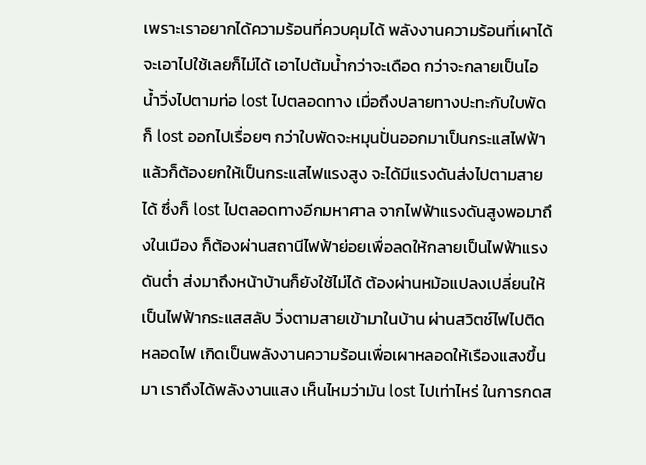เพราะเราอยากได้ความร้อนที่ควบคุมได้ พลังงานความร้อนที่เผาได้ จะเอาไปใช้เลยก็ไม่ได้ เอาไปต้มน้ำกว่าจะเดือด กว่าจะกลายเป็นไอน้ำวิ่งไปตามท่อ lost ไปตลอดทาง เมื่อถึงปลายทางปะทะกับใบพัดก็ lost ออกไปเรื่อยๆ กว่าใบพัดจะหมุนปั่นออกมาเป็นกระแสไฟฟ้า แล้วก็ต้องยกให้เป็นกระแสไฟแรงสูง จะได้มีแรงดันส่งไปตามสายได้ ซึ่งก็ lost ไปตลอดทางอีกมหาศาล จากไฟฟ้าแรงดันสูงพอมาถึงในเมือง ก็ต้องผ่านสถานีไฟฟ้าย่อยเพื่อลดให้กลายเป็นไฟฟ้าแรงดันต่ำ ส่งมาถึงหน้าบ้านก็ยังใช้ไม่ได้ ต้องผ่านหม้อแปลงเปลี่ยนให้เป็นไฟฟ้ากระแสสลับ วิ่งตามสายเข้ามาในบ้าน ผ่านสวิตช์ไฟไปติดหลอดไฟ เกิดเป็นพลังงานความร้อนเพื่อเผาหลอดให้เรืองแสงขึ้นมา เราถึงได้พลังงานแสง เห็นไหมว่ามัน lost ไปเท่าไหร่ ในการกดส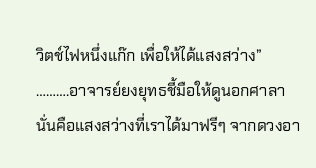วิตช์ไฟหนึ่งแก๊ก เพื่อให้ได้แสงสว่าง”
……….อาจารย์ยงยุทธชี้มือให้ดูนอกศาลา นั่นคือแสงสว่างที่เราได้มาฟรีๆ จากดวงอา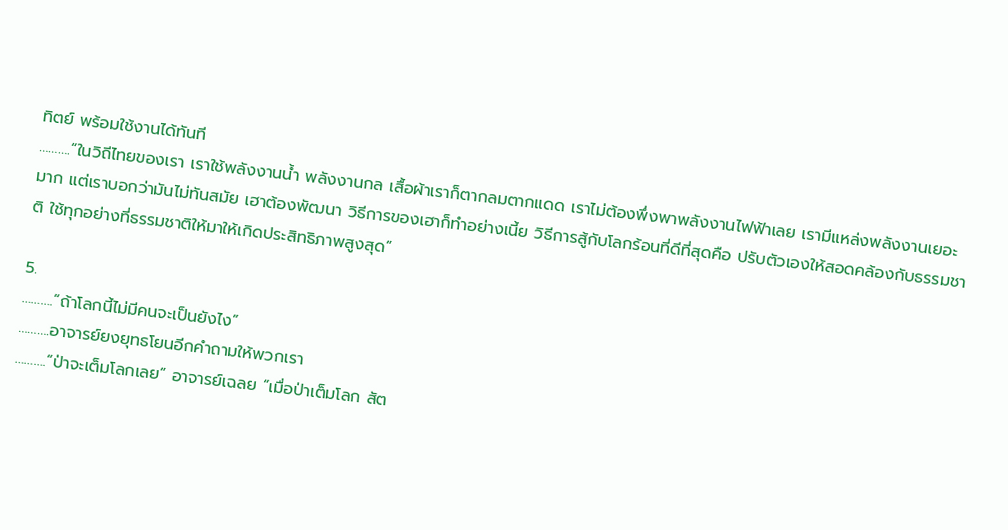ทิตย์ พร้อมใช้งานได้ทันที
……….“ในวิถีไทยของเรา เราใช้พลังงานน้ำ พลังงานกล เสื้อผ้าเราก็ตากลมตากแดด เราไม่ต้องพึ่งพาพลังงานไฟฟ้าเลย เรามีแหล่งพลังงานเยอะมาก แต่เราบอกว่ามันไม่ทันสมัย เฮาต้องพัฒนา วิธีการของเฮาก็ทำอย่างเนี้ย วิธีการสู้กับโลกร้อนที่ดีที่สุดคือ ปรับตัวเองให้สอดคล้องกับธรรมชาติ ใช้ทุกอย่างที่ธรรมชาติให้มาให้เกิดประสิทธิภาพสูงสุด”

5.
……….“ถ้าโลกนี้ไม่มีคนจะเป็นยังไง”
……….อาจารย์ยงยุทธโยนอีกคำถามให้พวกเรา
……….“ป่าจะเต็มโลกเลย” อาจารย์เฉลย “เมื่อป่าเต็มโลก สัต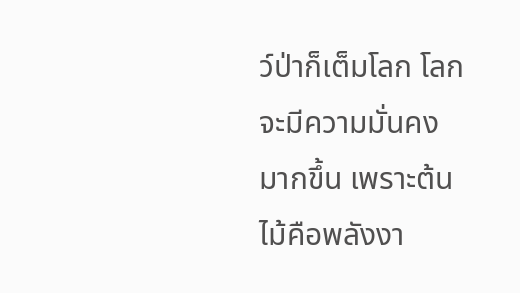ว์ป่าก็เต็มโลก โลกจะมีความมั่นคงมากขึ้น เพราะต้นไม้คือพลังงา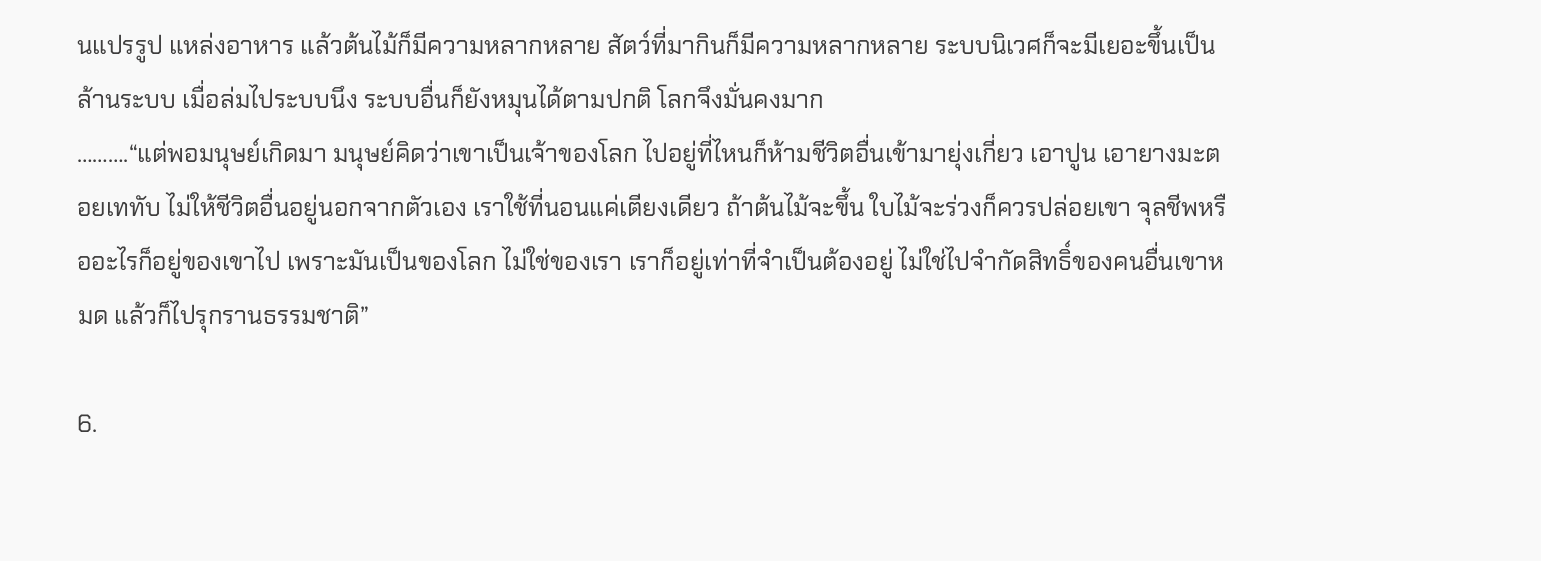นแปรรูป แหล่งอาหาร แล้วต้นไม้ก็มีความหลากหลาย สัตว์ที่มากินก็มีความหลากหลาย ระบบนิเวศก็จะมีเยอะขึ้นเป็นล้านระบบ เมื่อล่มไประบบนึง ระบบอื่นก็ยังหมุนได้ตามปกติ โลกจึงมั่นคงมาก
……….“แต่พอมนุษย์เกิดมา มนุษย์คิดว่าเขาเป็นเจ้าของโลก ไปอยู่ที่ไหนก็ห้ามชีวิตอื่นเข้ามายุ่งเกี่ยว เอาปูน เอายางมะตอยเททับ ไม่ให้ชีวิตอื่นอยู่นอกจากตัวเอง เราใช้ที่นอนแค่เตียงเดียว ถ้าต้นไม้จะขึ้น ใบไม้จะร่วงก็ควรปล่อยเขา จุลชีพหรืออะไรก็อยู่ของเขาไป เพราะมันเป็นของโลก ไม่ใช่ของเรา เราก็อยู่เท่าที่จำเป็นต้องอยู่ ไม่ใช่ไปจำกัดสิทธิ์ของคนอื่นเขาหมด แล้วก็ไปรุกรานธรรมชาติ”

6.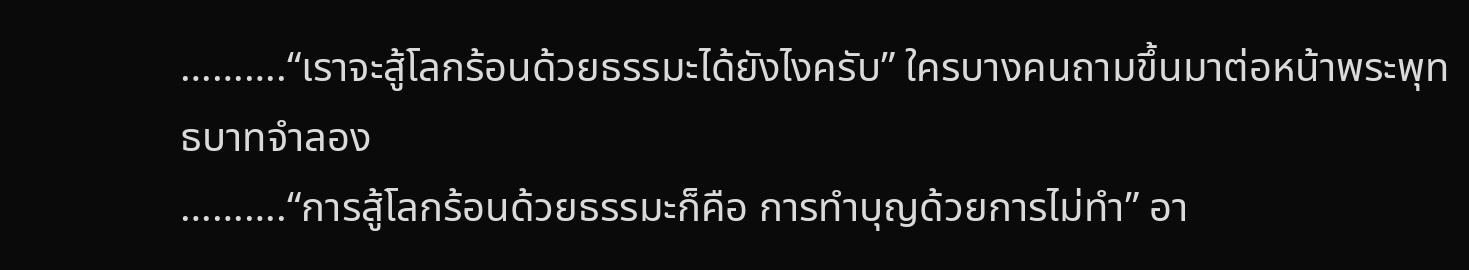……….“เราจะสู้โลกร้อนด้วยธรรมะได้ยังไงครับ” ใครบางคนถามขึ้นมาต่อหน้าพระพุทธบาทจำลอง
……….“การสู้โลกร้อนด้วยธรรมะก็คือ การทำบุญด้วยการไม่ทำ” อา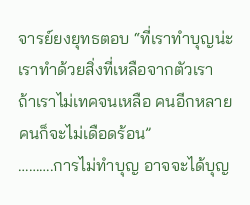จารย์ยงยุทธตอบ “ที่เราทำบุญน่ะ เราทำด้วยสิ่งที่เหลือจากตัวเรา ถ้าเราไม่เทคจนเหลือ คนอีกหลายคนก็จะไม่เดือดร้อน”
……….การไม่ทำบุญ อาจจะได้บุญ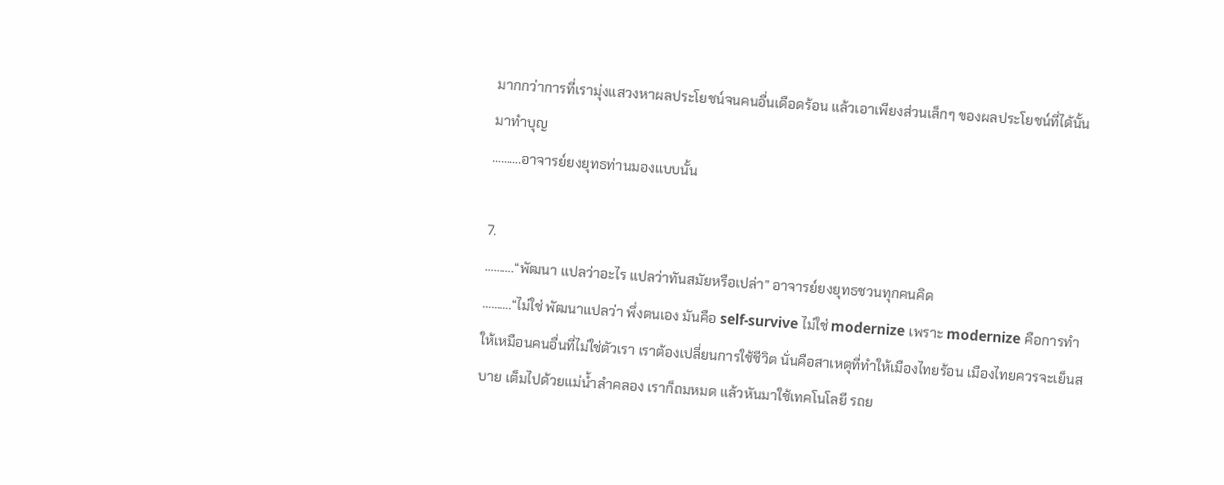มากกว่าการที่เรามุ่งแสวงหาผลประโยชน์จนคนอื่นเดือดร้อน แล้วเอาเพียงส่วนเล็กๆ ของผลประโยชน์ที่ได้นั้นมาทำบุญ
……….อาจารย์ยงยุทธท่านมองแบบนั้น

7.
……….“พัฒนา แปลว่าอะไร แปลว่าทันสมัยหรือเปล่า” อาจารย์ยงยุทธชวนทุกคนคิด
……….“ไม่ใช่ พัฒนาแปลว่า พึ่งตนเอง มันคือ self-survive ไม่ใช่ modernize เพราะ modernize คือการทำให้เหมือนคนอื่นที่ไม่ใช่ตัวเรา เราต้องเปลี่ยนการใช้ชีวิต นั่นคือสาเหตุที่ทำให้เมืองไทยร้อน เมืองไทยควรจะเย็นสบาย เต็มไปด้วยแม่น้ำลำคลอง เราก็ถมหมด แล้วหันมาใช้เทคโนโลยี รถย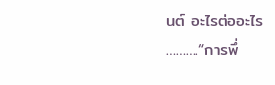นต์ อะไรต่ออะไร
……….“การพึ่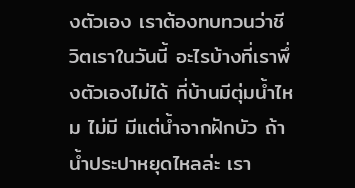งตัวเอง เราต้องทบทวนว่าชีวิตเราในวันนี้ อะไรบ้างที่เราพึ่งตัวเองไม่ได้ ที่บ้านมีตุ่มน้ำไหม ไม่มี มีแต่น้ำจากฝักบัว ถ้าน้ำประปาหยุดไหลล่ะ เรา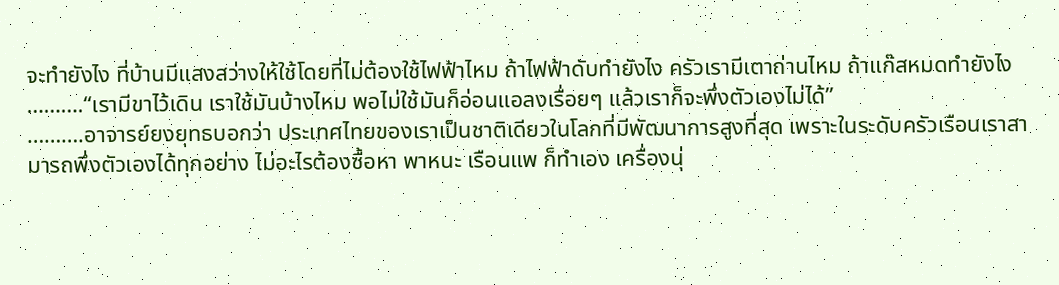จะทำยังไง ที่บ้านมีแสงสว่างให้ใช้โดยที่ไม่ต้องใช้ไฟฟ้าไหม ถ้าไฟฟ้าดับทำยังไง ครัวเรามีเตาถ่านไหม ถ้าแก๊สหมดทำยังไง
……….“เรามีขาไว้เดิน เราใช้มันบ้างไหม พอไม่ใช้มันก็อ่อนแอลงเรื่อยๆ แล้วเราก็จะพึ่งตัวเองไม่ได้”
……….อาจารย์ยงยุทธบอกว่า ประเทศไทยของเราเป็นชาติเดียวในโลกที่มีพัฒนาการสูงที่สุด เพราะในระดับครัวเรือนเราสามารถพึ่งตัวเองได้ทุกอย่าง ไม่อะไรต้องซื้อหา พาหนะ เรือนแพ ก็ทำเอง เครื่องนุ่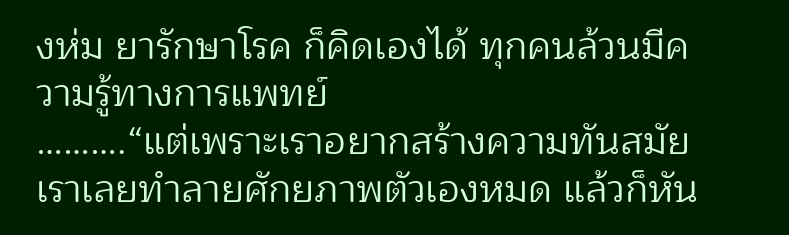งห่ม ยารักษาโรค ก็คิดเองได้ ทุกคนล้วนมีความรู้ทางการแพทย์
……….“แต่เพราะเราอยากสร้างความทันสมัย เราเลยทำลายศักยภาพตัวเองหมด แล้วก็หัน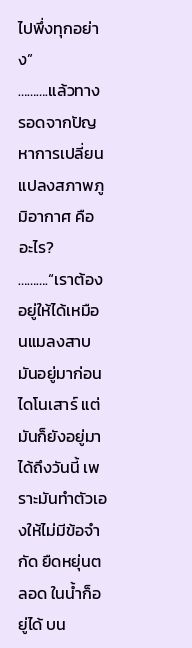ไปพึ่งทุกอย่าง”
……….แล้วทางรอดจากปัญหาการเปลี่ยนแปลงสภาพภูมิอากาศ คืออะไร?
……….“เราต้องอยู่ให้ได้เหมือนแมลงสาบ มันอยู่มาก่อนไดโนเสาร์ แต่มันก็ยังอยู่มาได้ถึงวันนี้ เพราะมันทำตัวเองให้ไม่มีข้อจำกัด ยืดหยุ่นตลอด ในน้ำก็อยู่ได้ บน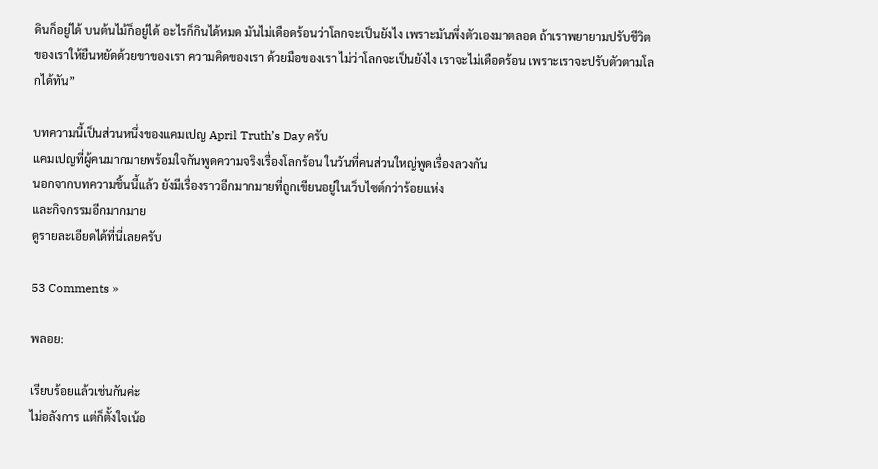ดินก็อยู่ได้ บนต้นไม้ก็อยู่ได้ อะไรก็กินได้หมด มันไม่เดือดร้อนว่าโลกจะเป็นยังไง เพราะมันพึ่งตัวเองมาตลอด ถ้าเราพยายามปรับชีวิตของเราให้ยืนหยัดด้วยขาของเรา ความคิดของเรา ด้วยมือของเรา ไม่ว่าโลกจะเป็นยังไง เราจะไม่เดือดร้อน เพราะเราจะปรับตัวตามโลกได้ทัน”

บทความนี้เป็นส่วนหนึ่งของแคมเปญ April Truth’s Day ครับ
แคมเปญที่ผู้คนมากมายพร้อมใจกันพูดความจริงเรื่องโลกร้อน ในวันที่คนส่วนใหญ่พูดเรื่องลวงกัน
นอกจากบทความชิ้นนี้แล้ว ยังมีเรื่องราวอีกมากมายที่ถูกเขียนอยู่ในเว็บไซต์กว่าร้อยแห่ง
และกิจกรรมอีกมากมาย
ดูรายละเอียดได้ที่นี่เลยครับ

53 Comments »

พลอย:

เรียบร้อยแล้วเช่นกันค่ะ
ไม่อลังการ แต่ก็ตั้งใจเน้อ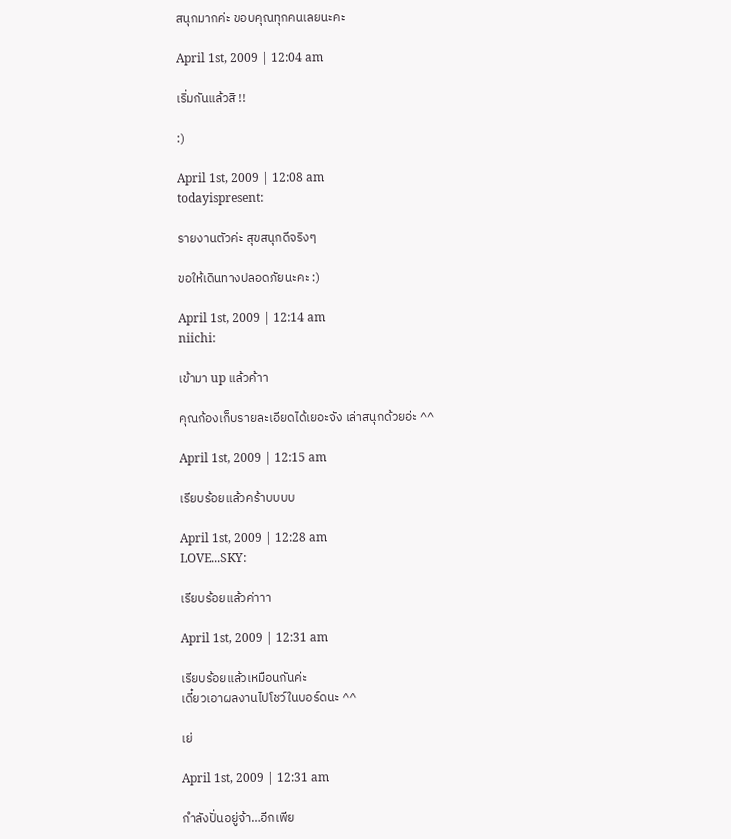สนุกมากค่ะ ขอบคุณทุกคนเลยนะคะ

April 1st, 2009 | 12:04 am

เริ่มกันแล้วสิ !!

:)

April 1st, 2009 | 12:08 am
todayispresent:

รายงานตัวค่ะ สุขสนุกดีจริงๆ

ขอให้เดินทางปลอดภัยนะคะ :)

April 1st, 2009 | 12:14 am
niichi:

เข้ามา up แล้วค้าา

คุณก้องเก็บรายละเอียดได้เยอะจัง เล่าสนุกด้วยอ่ะ ^^

April 1st, 2009 | 12:15 am

เรียบร้อยแล้วคร้าบบบบ

April 1st, 2009 | 12:28 am
LOVE...SKY:

เรียบร้อยแล้วค่าาา

April 1st, 2009 | 12:31 am

เรียบร้อยแล้วเหมือนกันค่ะ
เดี๋ยวเอาผลงานไปโชว์ในบอร์ดนะ ^^

เย่

April 1st, 2009 | 12:31 am

กำลังปั่นอยู่จ้า…อีกเพีย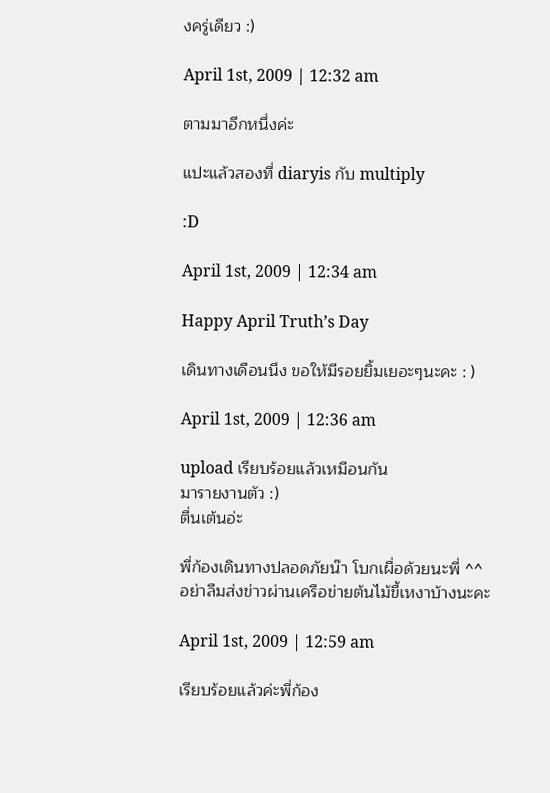งครู่เดียว :)

April 1st, 2009 | 12:32 am

ตามมาอีกหนึ่งค่ะ

แปะแล้วสองที่ diaryis กับ multiply

:D

April 1st, 2009 | 12:34 am

Happy April Truth’s Day

เดินทางเดือนนึง ขอให้มีรอยยิ้มเยอะๆนะคะ : )

April 1st, 2009 | 12:36 am

upload เรียบร้อยแล้วเหมือนกัน
มารายงานตัว :)
ตื่นเต้นอ่ะ

พี่ก้องเดินทางปลอดภัยน๊า โบกเผื่อด้วยนะพี่ ^^
อย่าลืมส่งข่าวผ่านเครือข่ายต้นไม้ขี้เหงาบ้างนะคะ

April 1st, 2009 | 12:59 am

เรียบร้อยแล้วค่ะพี่ก้อง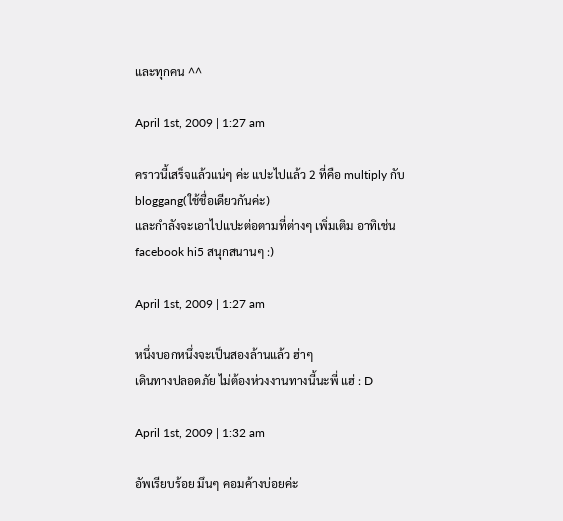และทุกคน ^^

April 1st, 2009 | 1:27 am

คราวนี้เสร็จแล้วแน่ๆ ค่ะ แปะไปแล้ว 2 ที่คือ multiply กับ bloggang(ใช้ชื่อเดียวกันค่ะ)
และกำลังจะเอาไปแปะต่อตามที่ต่างๆ เพิ่มเติม อาทิเช่น facebook hi5 สนุกสนานๆ :)

April 1st, 2009 | 1:27 am

หนึ่งบอกหนึ่งจะเป็นสองล้านแล้ว ฮ่าๆ
เดินทางปลอดภัย ไม่ต้องห่วงงานทางนี้นะพี่ แฮ่ : D

April 1st, 2009 | 1:32 am

อัพเรียบร้อย มึนๆ คอมค้างบ่อยค่ะ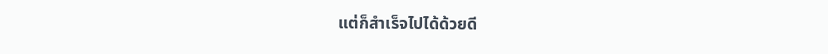แต่ก็สำเร็จไปได้ด้วยดี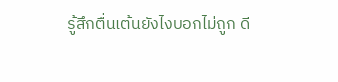รู้สึกตื่นเต้นยังไงบอกไม่ถูก ดี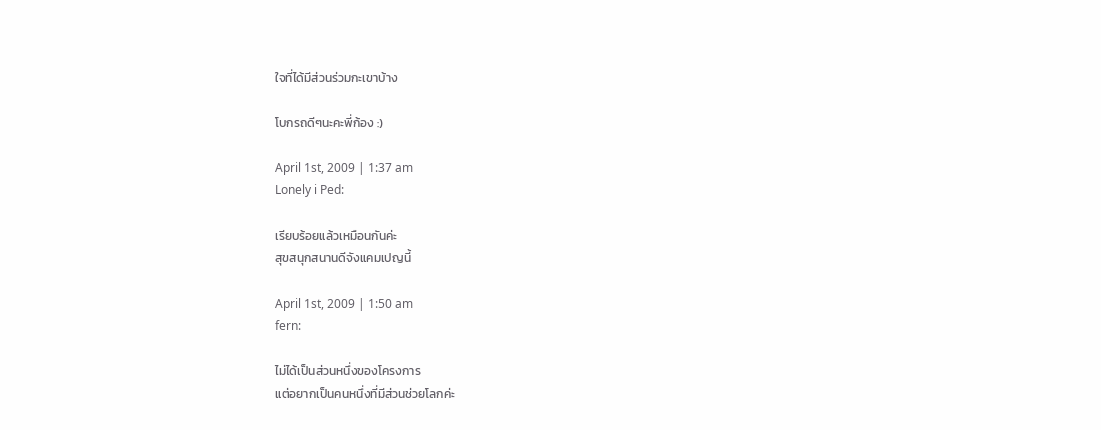ใจที่ได้มีส่วนร่วมกะเขาบ้าง

โบกรถดีๆนะคะพี่ก้อง :)

April 1st, 2009 | 1:37 am
Lonely i Ped:

เรียบร้อยแล้วเหมือนกันค่ะ
สุขสนุกสนานดีจังแคมเปญนี้

April 1st, 2009 | 1:50 am
fern:

ไม่ได้เป็นส่วนหนึ่งของโครงการ
แต่อยากเป็นคนหนึ่งที่มีส่วนช่วยโลกค่ะ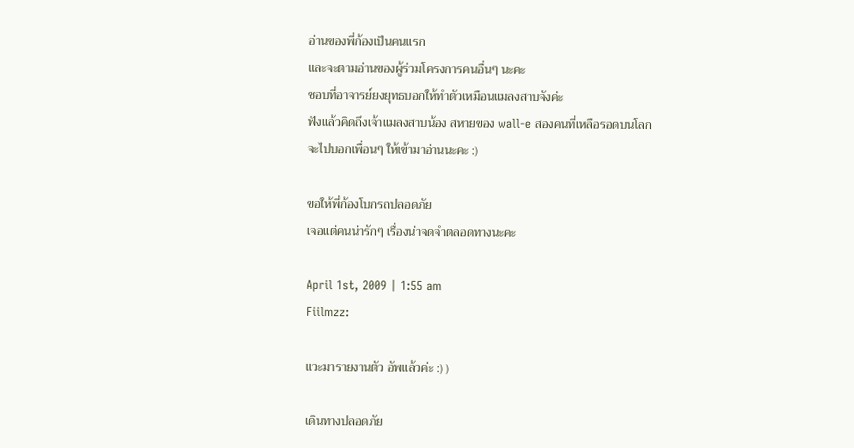อ่านของพี่ก้องเป็นคนแรก
และจะตามอ่านของผู้ร่วมโครงการคนอื่นๆ นะคะ
ชอบที่อาจารย์ยงยุทธบอกให้ทำตัวเหมือนแมลงสาบจังค่ะ
ฟังแล้วคิดถึงเจ้าแมลงสาบน้อง สหายของ wall-e สองคนที่เหลือรอดบนโลก
จะไปบอกเพื่อนๆ ให้เข้ามาอ่านนะคะ :)

ขอให้พี่ก้องโบกรถปลอดภัย
เจอแต่คนน่ารักๆ เรื่องน่าจดจำตลอดทางนะคะ

April 1st, 2009 | 1:55 am
Fiilmzz:

แวะมารายงานตัว อัพแล้วค่ะ :) )

เดินทางปลอดภัย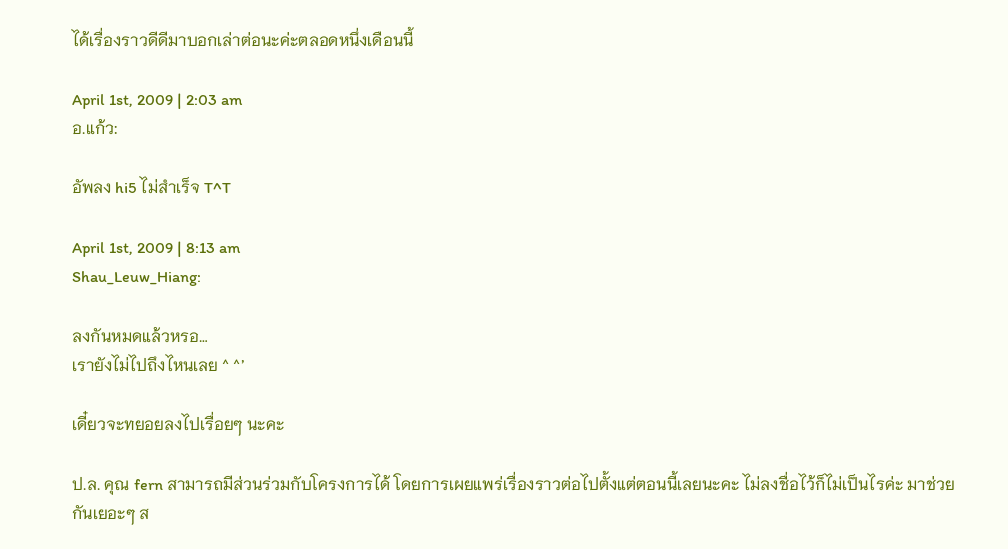ได้เรื่องราวดีดีมาบอกเล่าต่อนะค่ะตลอดหนึ่งเดือนนี้

April 1st, 2009 | 2:03 am
อ.แก้ว:

อัพลง hi5 ไม่สำเร็จ T^T

April 1st, 2009 | 8:13 am
Shau_Leuw_Hiang:

ลงกันหมดแล้วหรอ…
เรายังไม่ไปถึงไหนเลย ^ ^’

เดี๋ยวจะทยอยลงไปเรื่อยๆ นะคะ

ป.ล. คุณ fern สามารถมีส่วนร่วมกับโครงการได้ โดยการเผยแพร่เรื่องราวต่อไปตั้งแต่ตอนนี้เลยนะคะ ไม่ลงชื่อไว้ก็ไม่เป็นไรค่ะ มาช่วยกันเยอะๆ ส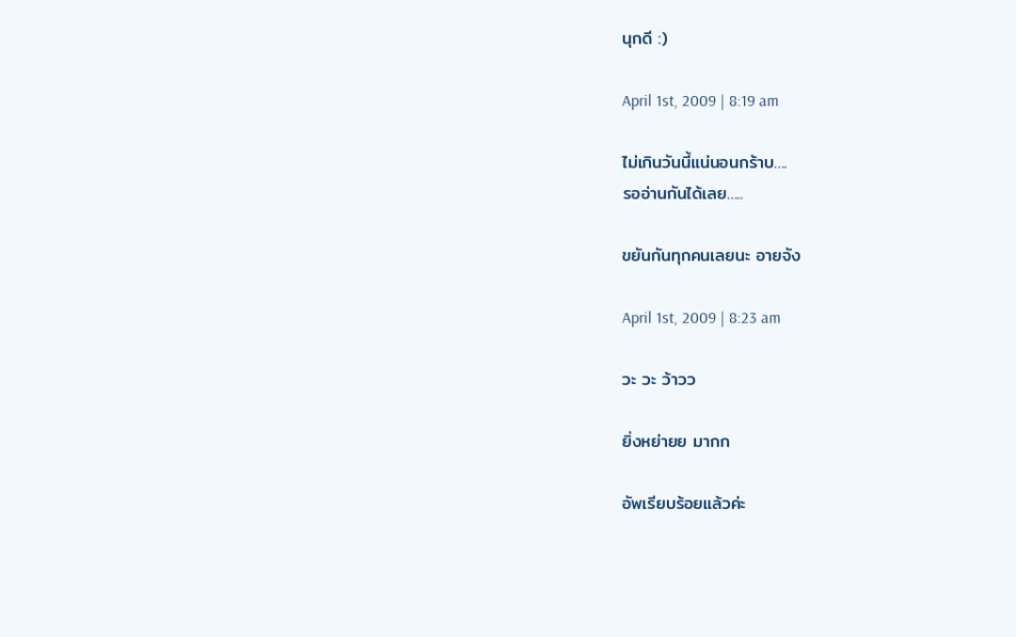นุกดี :)

April 1st, 2009 | 8:19 am

ไม่เกินวันนี้แน่นอนกร้าบ….
รออ่านกันได้เลย…..

ขยันกันทุกคนเลยนะ อายจัง

April 1st, 2009 | 8:23 am

วะ วะ ว้าวว

ยิ่งหย่ายย มากก

อัพเรียบร้อยแล้วค่ะ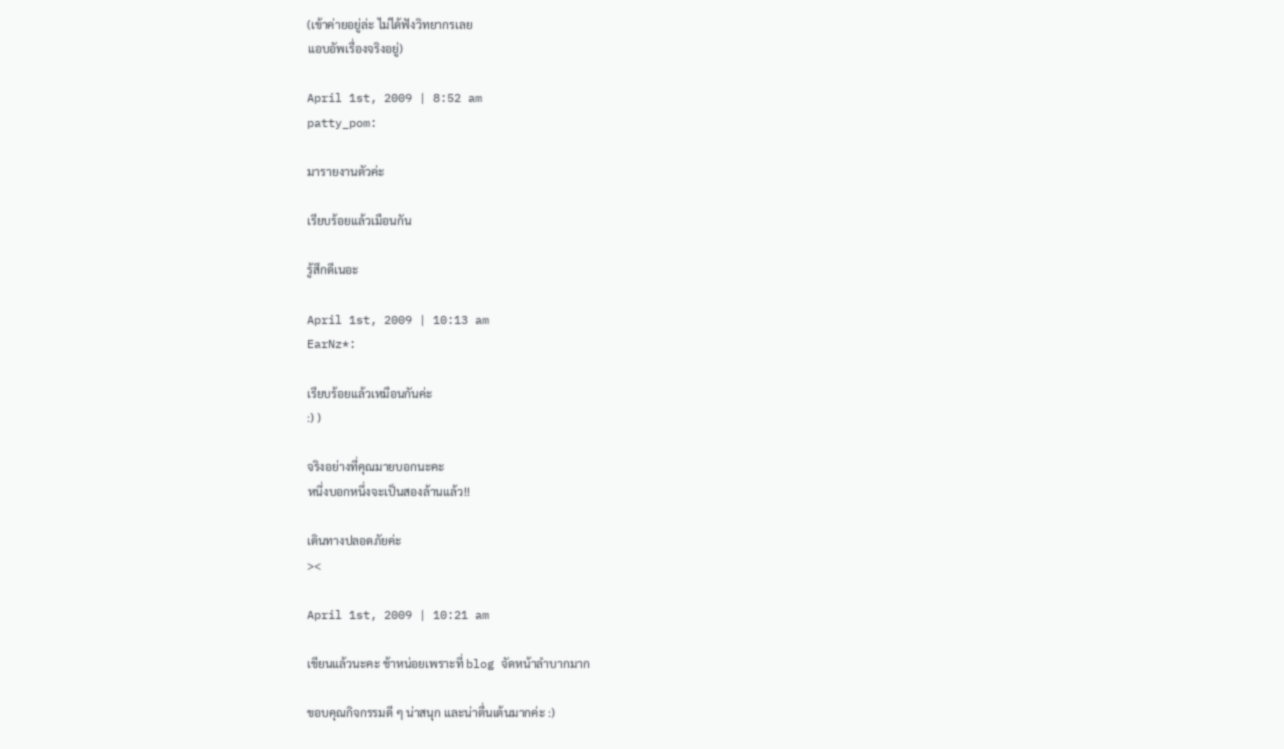(เข้าค่ายอยู่ล่ะ ไม่ได้ฟังวิทยากรเลย
แอบอัพเรื่องจริงอยู่)

April 1st, 2009 | 8:52 am
patty_pom:

มารายงานตัวค่ะ

เรียบร้อยแล้วเมือนกัน

รู้สึกดีเนอะ

April 1st, 2009 | 10:13 am
EarNz*:

เรียบร้อยแล้วเหมือนกันค่ะ
:) )

จริงอย่างที่คุณมายบอกนะคะ
หนึ่งบอกหนึ่งจะเป็นสองล้านแล้ว!!

เดินทางปลอดภัยค่ะ
><

April 1st, 2009 | 10:21 am

เขียนแล้วนะคะ ช้าหน่อยเพราะที่ blog จัดหน้าลำบากมาก

ขอบคุณกิจกรรมดี ๆ น่าสนุก และน่าตื่นเต้นมากค่ะ :)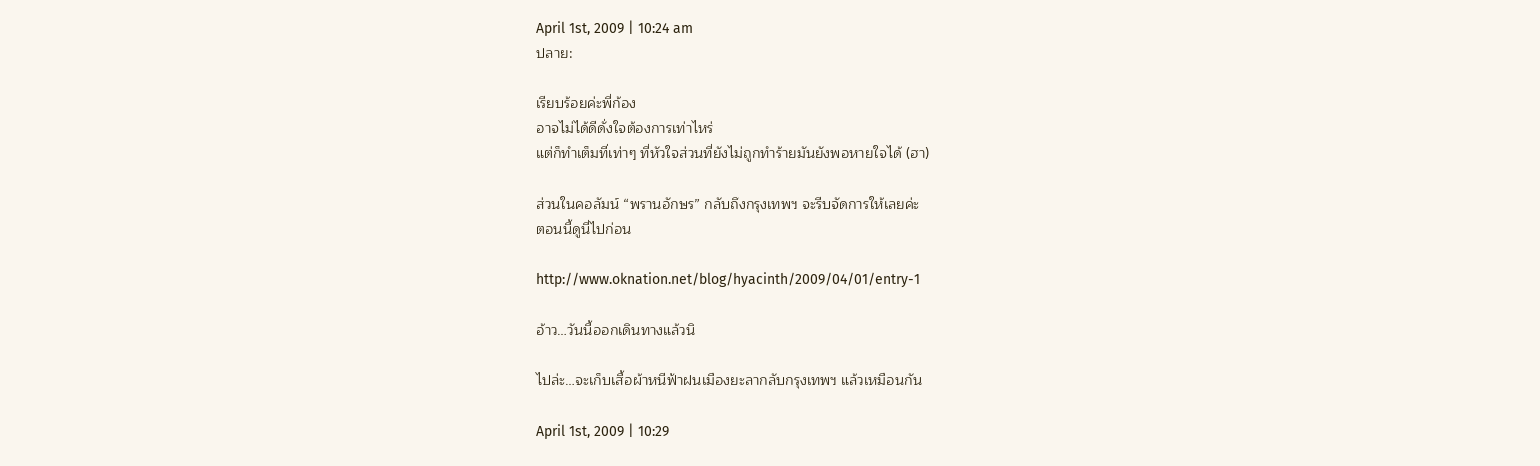April 1st, 2009 | 10:24 am
ปลาย:

เรียบร้อยค่ะพี่ก้อง
อาจไม่ได้ดีดั่งใจต้องการเท่าไหร่
แต่ก็ทำเต็มที่เท่าๆ ที่หัวใจส่วนที่ยังไม่ถูกทำร้ายมันยังพอหายใจได้ (ฮา)

ส่วนในคอลัมน์ “พรานอักษร” กลับถึงกรุงเทพฯ จะรีบจัดการให้เลยค่ะ
ตอนนี้ดูนี่ไปก่อน

http://www.oknation.net/blog/hyacinth/2009/04/01/entry-1

อ้าว…วันนี้ออกเดินทางแล้วนิ

ไปล่ะ…จะเก็บเสื้อผ้าหนีฟ้าฝนเมืองยะลากลับกรุงเทพฯ แล้วเหมือนกัน

April 1st, 2009 | 10:29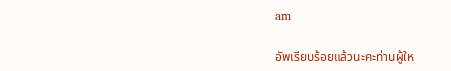am

อัพเรียบร้อยแล้วนะคะท่านผู้ให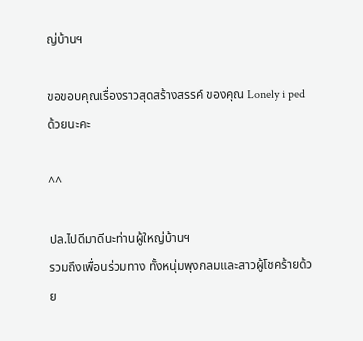ญ่บ้านฯ

ขอขอบคุณเรื่องราวสุดสร้างสรรค์ ของคุณ Lonely i ped ด้วยนะคะ

^^

ปล.ไปดีมาดีนะท่านผู้ใหญ่บ้านฯ
รวมถึงเพื่อนร่วมทาง ทั้งหนุ่มพุงกลมและสาวผู้โชคร้ายด้วย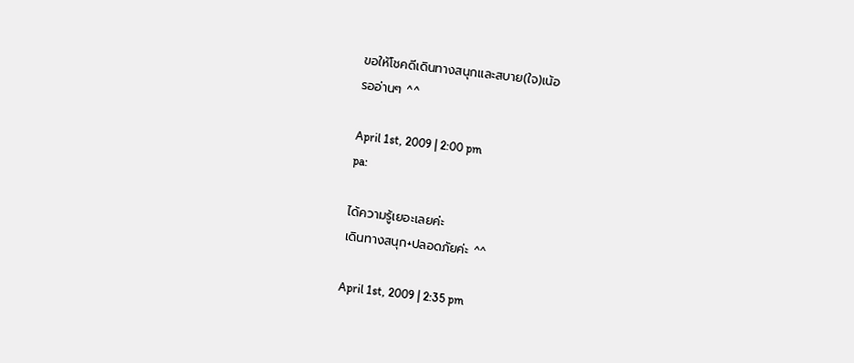ขอให้โชคดีเดินทางสนุกและสบาย(ใจ)เน้อ
รออ่านๆ ^^

April 1st, 2009 | 2:00 pm
pa:

ได้ความรู้เยอะเลยค่ะ
เดินทางสนุก+ปลอดภัยค่ะ ^^

April 1st, 2009 | 2:35 pm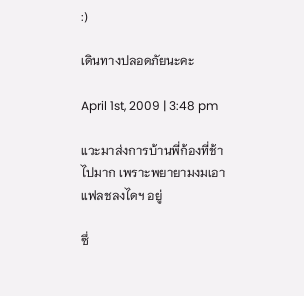:)

เดินทางปลอดภัยนะคะ

April 1st, 2009 | 3:48 pm

แวะมาส่งการบ้านพี่ก้องที่ช้าไปมาก เพราะพยายามงมเอาแฟลชลงไดฯ อยู่

ซึ่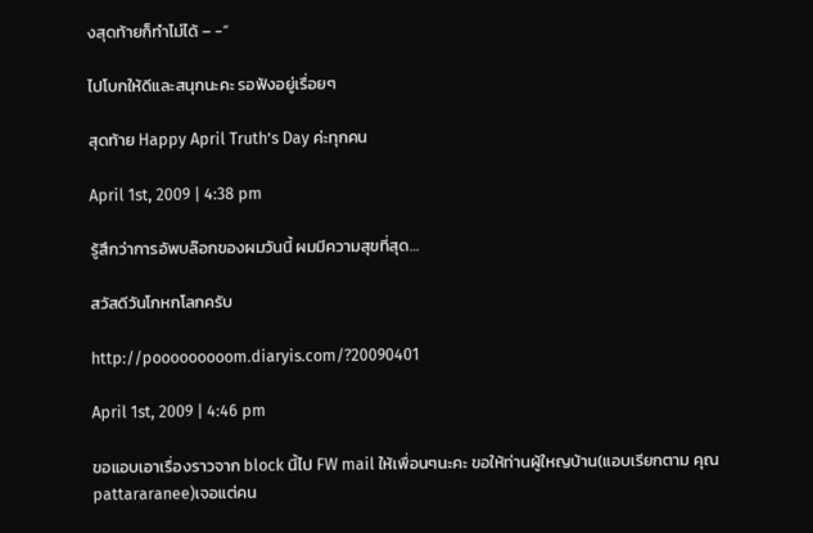งสุดท้ายก็ทำไม่ได้ – -”

ไปโบกให้ดีและสนุกนะคะ รอฟังอยู่เรื่อยๆ

สุดท้าย Happy April Truth’s Day ค่ะทุกคน

April 1st, 2009 | 4:38 pm

รู้สึกว่าการอัพบล๊อกของผมวันนี้ ผมมีความสุขที่สุด…

สวัสดีวันโกหกโลกครับ

http://pooooooooom.diaryis.com/?20090401

April 1st, 2009 | 4:46 pm

ขอแอบเอาเรื่องราวจาก block นี้ไป FW mail ให้เพื่อนๆนะคะ ขอให้ท่านผู้ใหญบ้าน(แอบเรียกตาม คุณpattararanee)เจอแต่คน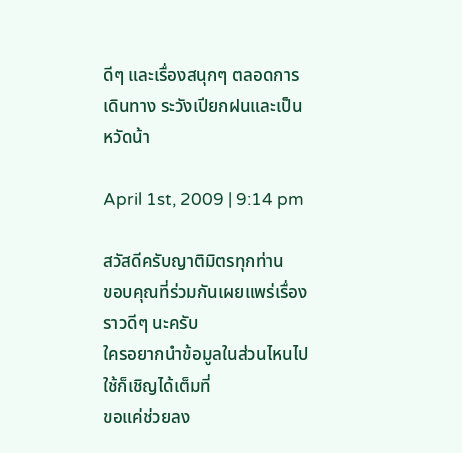ดีๆ และเรื่องสนุกๆ ตลอดการเดินทาง ระวังเปียกฝนและเป็นหวัดน้า

April 1st, 2009 | 9:14 pm

สวัสดีครับญาติมิตรทุกท่าน
ขอบคุณที่ร่วมกันเผยแพร่เรื่องราวดีๆ นะครับ
ใครอยากนำข้อมูลในส่วนไหนไปใช้ก็เชิญได้เต็มที่
ขอแค่ช่วยลง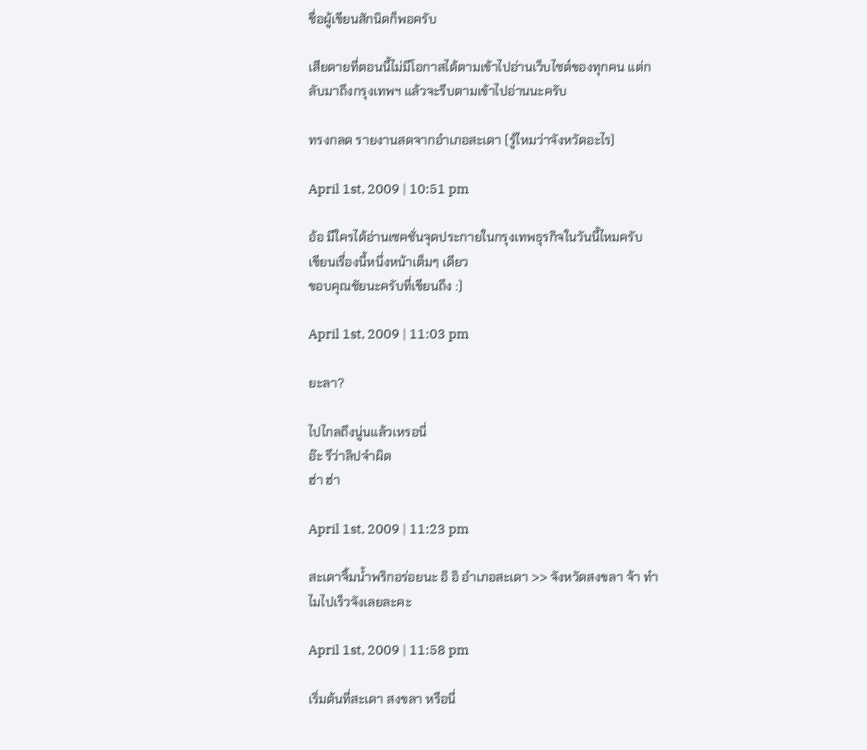ชื่อผู้เขียนสักนิดก็พอครับ

เสียดายที่ตอนนี้ไม่มีโอกาสได้ตามเข้าไปอ่านเว็บไซต์ของทุกคน แต่กลับมาถึงกรุงเทพฯ แล้วจะรีบตามเข้าไปอ่านนะครับ

ทรงกลด รายงานสดจากอำเภอสะเดา (รู้ไหมว่าจังหวัดอะไร)

April 1st, 2009 | 10:51 pm

อ้อ มีใครได้อ่านเซคชั่นจุดประกายในกรุงเทพธุรกิจในวันนี้ไหมครับ
เขียนเรื่องนี้หนึ่งหน้าเต็มๆ เดียว
ขอบคุณชัยนะครับที่เขียนถึง :)

April 1st, 2009 | 11:03 pm

ยะลา?

ไปไกลถึงนู่นแล้วเหรอนี่
อ๊ะ รึว่าลิปจำผิด
ฮ่า ฮ่า

April 1st, 2009 | 11:23 pm

สะเดาจิ้มน้ำพริกอร่อยนะ อิ อิ อำเภอสะเดา >> จังหวัดสงขลา จ้า ทำไมไปเร็วจังเลยละคะ

April 1st, 2009 | 11:58 pm

เริ่มต้นที่สะเดา สงขลา หรือนี่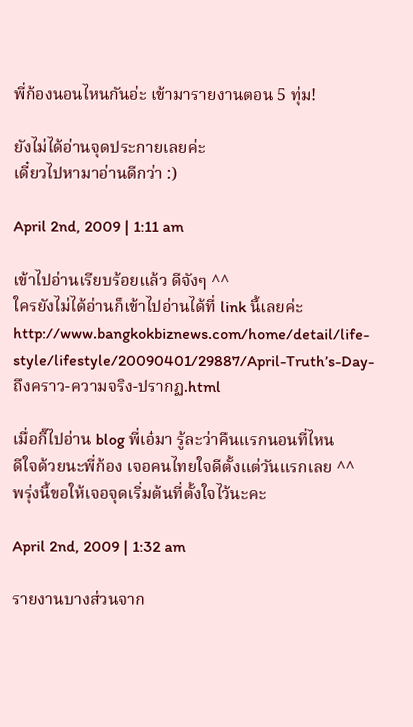พี่ก้องนอนไหนกันอ่ะ เข้ามารายงานตอน 5 ทุ่ม!

ยังไม่ได้อ่านจุดประกายเลยค่ะ
เดี๋ยวไปหามาอ่านดีกว่า :)

April 2nd, 2009 | 1:11 am

เข้าไปอ่านเรียบร้อยแล้ว ดีจังๆ ^^
ใครยังไม่ได้อ่านก็เข้าไปอ่านได้ที่ link นี้เลยค่ะ
http://www.bangkokbiznews.com/home/detail/life-style/lifestyle/20090401/29887/April-Truth’s-Day-ถึงคราว-ความจริง-ปรากฏ.html

เมื่อกี๊ไปอ่าน blog พี่เอ๋มา รู้ละว่าคืนแรกนอนที่ไหน
ดีใจด้วยนะพี่ก้อง เจอคนไทยใจดีตั้งแต่วันแรกเลย ^^
พรุ่งนี้ขอให้เจอจุดเริ่มต้นที่ตั้งใจไว้นะคะ

April 2nd, 2009 | 1:32 am

รายงานบางส่วนจาก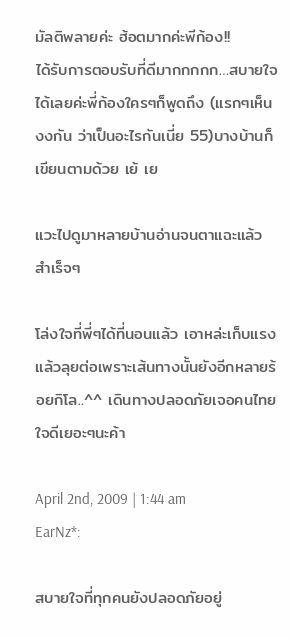มัลติพลายค่ะ ฮ้อตมากค่ะพีก้อง!!
ได้รับการตอบรับที่ดีมากกกกก…สบายใจได้เลยค่ะพี่ก้องใครๆก็พูดถึง (แรกๆเห็นงงกัน ว่าเป็นอะไรกันเนี่ย 55)บางบ้านก็เขียนตามด้วย เย้ เย

แวะไปดูมาหลายบ้านอ่านจนตาแฉะแล้ว สำเร็จๆ

โล่งใจที่พี่ๆได้ที่นอนแล้ว เอาหล่ะเก็บแรง แล้วลุยต่อเพราะเส้นทางนั้นยังอีกหลายร้อยกิโล..^^ เดินทางปลอดภัยเจอคนไทยใจดีเยอะๆนะค้า

April 2nd, 2009 | 1:44 am
EarNz*:

สบายใจที่ทุกคนยังปลอดภัยอยู่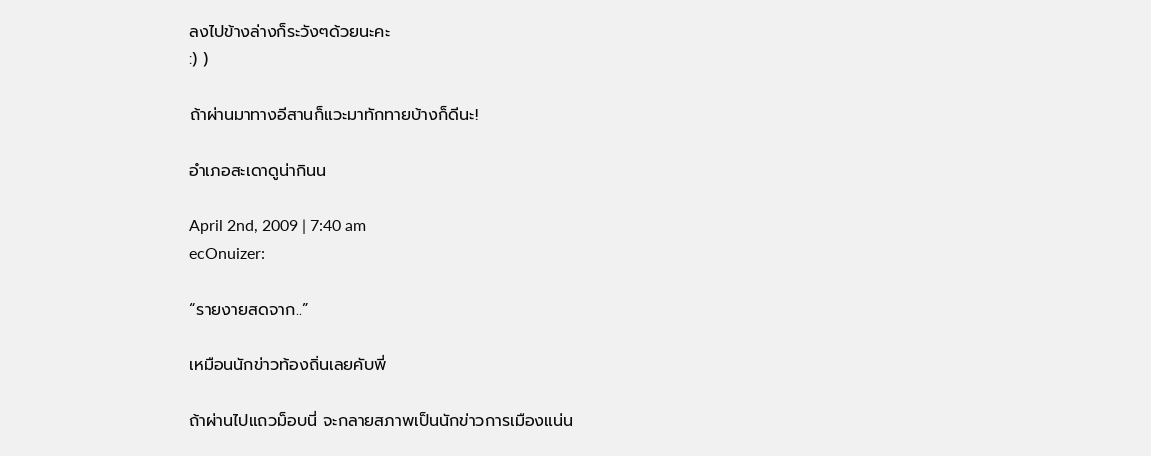ลงไปข้างล่างก็ระวังๆด้วยนะคะ
:) )

ถ้าผ่านมาทางอีสานก็แวะมาทักทายบ้างก็ดีนะ!

อำเภอสะเดาดูน่ากินน

April 2nd, 2009 | 7:40 am
ecOnuizer:

“รายงายสดจาก..”

เหมือนนักข่าวท้องถิ่นเลยคับพี่

ถ้าผ่านไปแถวม็อบนี่ จะกลายสภาพเป็นนักข่าวการเมืองแน่น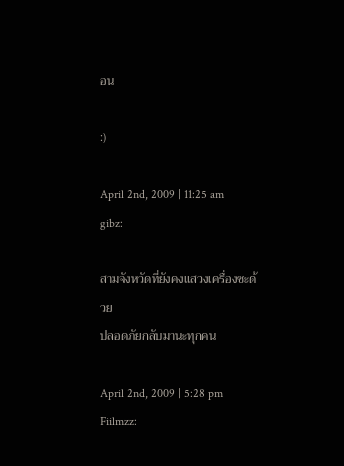อน

:)

April 2nd, 2009 | 11:25 am
gibz:

สามจังหวัดที่ยังคงแสวงเครื่องซะด้วย
ปลอดภัยกลับมานะทุกคน

April 2nd, 2009 | 5:28 pm
Fiilmzz: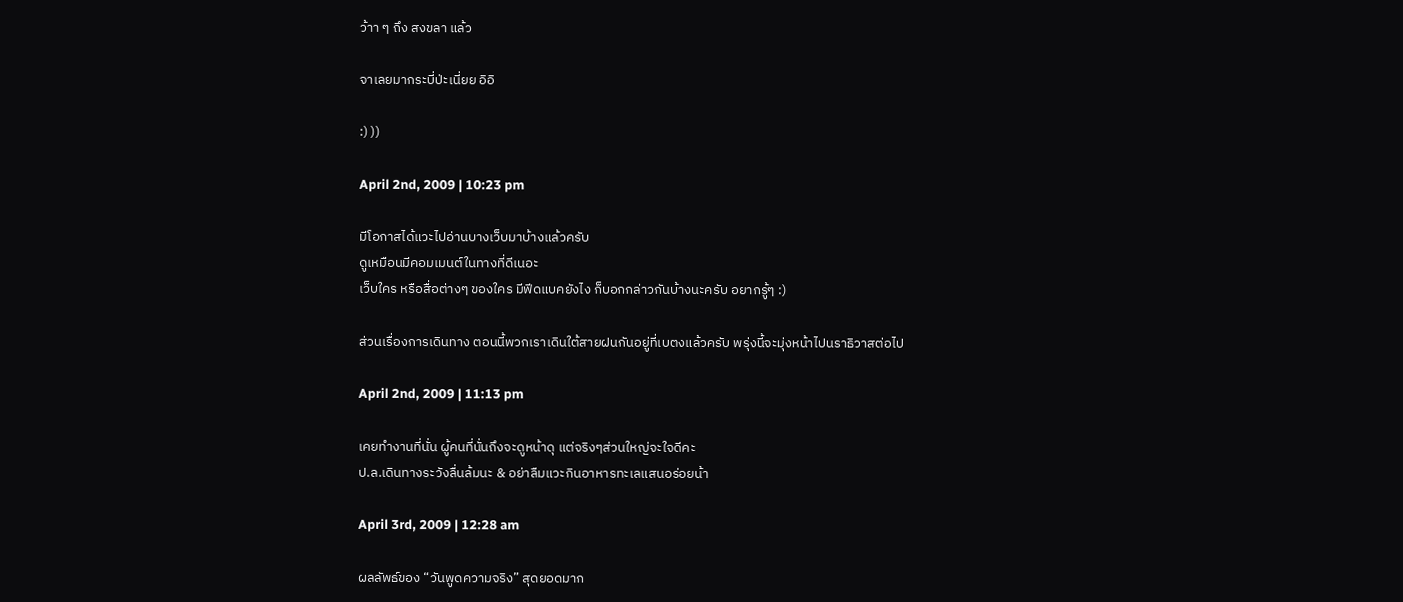ว้าา ๆ ถึง สงขลา แล้ว

จาเลยมากระบี่ป่ะเนี่ยย อิอิ

:) ))

April 2nd, 2009 | 10:23 pm

มีโอกาสได้แวะไปอ่านบางเว็บมาบ้างแล้วครับ
ดูเหมือนมีคอมเมนต์ในทางที่ดีเนอะ
เว็บใคร หรือสื่อต่างๆ ของใคร มีฟีดแบคยังไง ก็บอกกล่าวกันบ้างนะครับ อยากรู้ๆ :)

ส่วนเรื่องการเดินทาง ตอนนี้พวกเราเดินใต้สายฝนกันอยู่ที่เบตงแล้วครับ พรุ่งนี้จะมุ่งหน้าไปนราธิวาสต่อไป

April 2nd, 2009 | 11:13 pm

เคยทำงานที่นั่น ผู้คนที่นั่นถึงจะดูหน้าดุ แต่จริงๆส่วนใหญ่จะใจดีคะ
ป.ล.เดินทางระวังลื่นล้มนะ & อย่าลืมแวะกินอาหารทะเลแสนอร่อยน้า

April 3rd, 2009 | 12:28 am

ผลลัพธ์ของ “วันพูดความจริง” สุดยอดมาก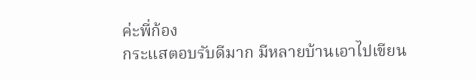ค่ะพี่ก้อง
กระแสตอบรับดีมาก มีหลายบ้านเอาไปเขียน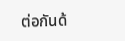ต่อกันด้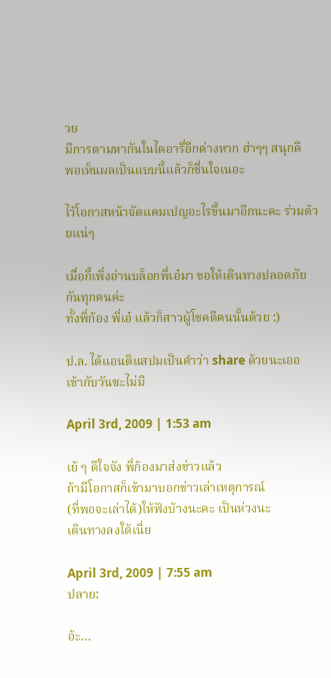วย
มีการตามหากันในไดอารี่อีกต่างหาก ฮ่าๆๆ สนุกดี
พอเห็นผลเป็นแบบนี้แล้วก็ชื่นใจเนอะ

ไว้โอกาสหน้าจัดแคมเปญอะไรขึ้นมาอีกนะคะ ร่วมด้วยแน่ๆ

เมื่อกี้เพิ่งอ่านบล็อกพี่เอ๋มา ขอให้เดินทางปลอดภัยกันทุกคนค่ะ
ทั้งพี่ก้อง พี่เอ๋ แล้วก็สาวผู้โชคดีคนนั้นด้วย :)

ป.ล. ได้แอนติแสปมเป็นคำว่า share ด้วยนะเออ เข้ากับวันซะไม่มี

April 3rd, 2009 | 1:53 am

เย้ ๆ ดีใจจัง พี่ก้องมาส่งข่าวแล้ว
ถ้ามีโอกาสก็เข้ามาบอกข่าวเล่าเหตุการณ์
(ที่พอจะเล่าได้)ให้ฟังบ้างนะคะ เป็นห่วงนะ
เดินทางลงใต้เนี่ย

April 3rd, 2009 | 7:55 am
ปลาย:

อ้ะ…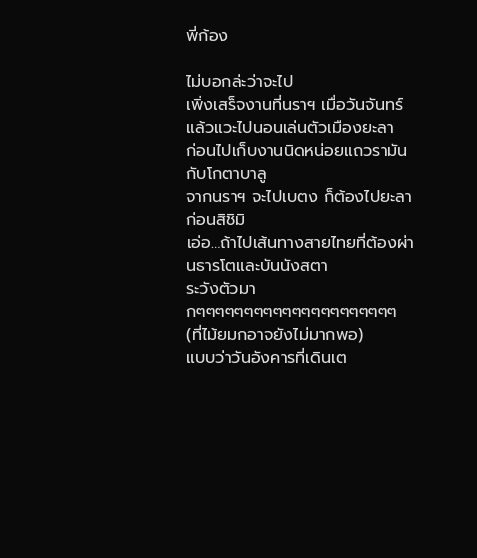พี่ก้อง

ไม่บอกล่ะว่าจะไป
เพิ่งเสร็จงานที่นราฯ เมื่อวันจันทร์
แล้วแวะไปนอนเล่นตัวเมืองยะลา
ก่อนไปเก็บงานนิดหน่อยแถวรามันกับโกตาบาลู
จากนราฯ จะไปเบตง ก็ต้องไปยะลาก่อนสิชิมิ
เอ่อ…ถ้าไปเส้นทางสายไทยที่ต้องผ่านธารโตและบันนังสตา
ระวังตัวมากๆๆๆๆๆๆๆๆๆๆๆๆๆๆๆๆๆๆๆๆๆ (ที่ไม้ยมกอาจยังไม่มากพอ)
แบบว่าวันอังคารที่เดินเต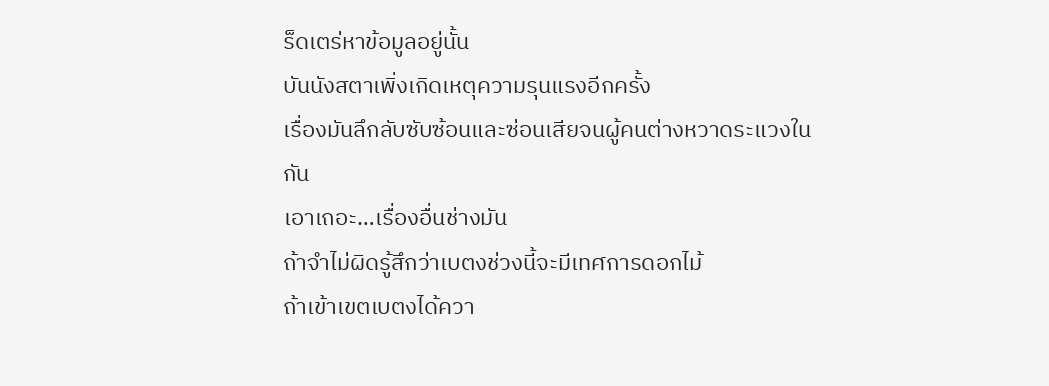ร็ดเตร่หาข้อมูลอยู่นั้น
บันนังสตาเพิ่งเกิดเหตุความรุนแรงอีกครั้ง
เรื่องมันลึกลับซับซ้อนและซ่อนเสียจนผู้คนต่างหวาดระแวงในกัน
เอาเถอะ…เรื่องอื่นช่างมัน
ถ้าจำไม่ผิดรู้สึกว่าเบตงช่วงนี้จะมีเทศการดอกไม้
ถ้าเข้าเขตเบตงได้ควา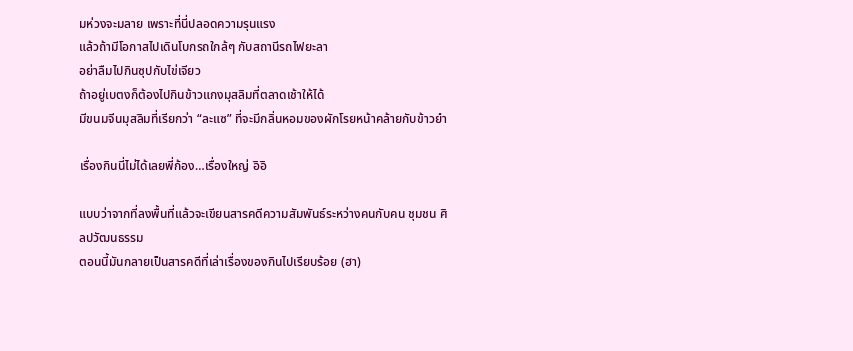มห่วงจะมลาย เพราะที่นี่ปลอดความรุนแรง
แล้วถ้ามีโอกาสไปเดินโบกรถใกล้ๆ กับสถานีรถไฟยะลา
อย่าลืมไปกินซุปกับไข่เจียว
ถ้าอยู่เบตงก็ต้องไปกินข้าวแกงมุสลิมที่ตลาดเช้าให้ได้
มีขนมจีนมุสลิมที่เรียกว่า “ละแซ” ที่จะมีกลิ่นหอมของผักโรยหน้าคล้ายกับข้าวยำ

เรื่องกินนี่ไม่ได้เลยพี่ก้อง…เรื่องใหญ่ อิอิ

แบบว่าจากที่ลงพื้นที่แล้วจะเขียนสารคดีความสัมพันธ์ระหว่างคนกับคน ชุมชน ศิลปวัฒนธรรม
ตอนนี้มันกลายเป็นสารคดีที่เล่าเรื่องของกินไปเรียบร้อย (ฮา)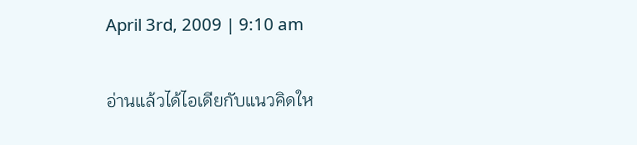April 3rd, 2009 | 9:10 am

อ่านแล้วได้ไอเดียกับแนวคิดให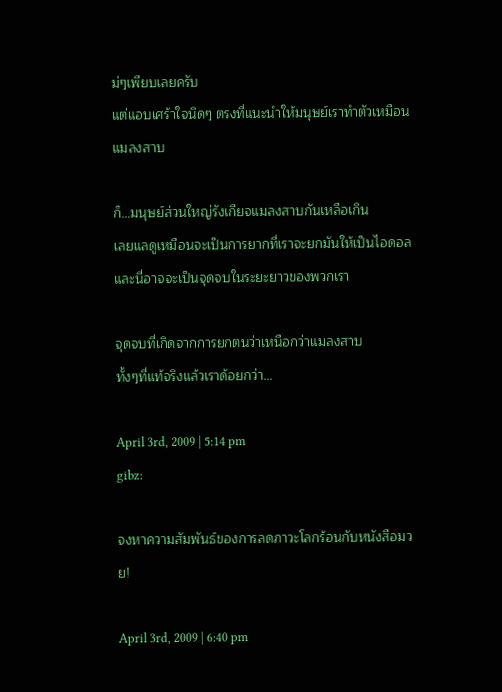ม่ๆเพียบเลยครับ
แต่แอบเศร้าใจนิดๆ ตรงที่แนะนำให้มนุษย์เราทำตัวเหมือนแมลงสาบ

ก็…มนุษย์ส่วนใหญ่รังเกียจแมลงสาบกันเหลือเกิน
เลยแลดูเหมือนจะเป็นการยากที่เราจะยกมันให้เป็นไอดอล
และนี่อาจจะเป็นจุดจบในระยะยาวของพวกเรา

จุดจบที่เกิดจากการยกตนว่าเหนือกว่าแมลงสาบ
ทั้งๆที่แท้จริงแล้วเราด้อยกว่า…

April 3rd, 2009 | 5:14 pm
gibz:

จงหาความสัมพันธ์ของการลดภาวะโลกร้อนกับหนังสือมวย!

April 3rd, 2009 | 6:40 pm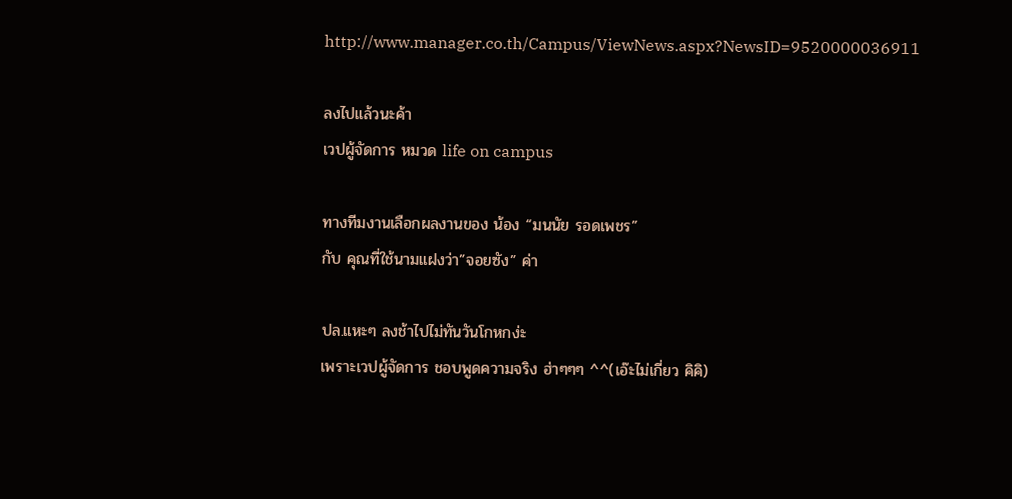http://www.manager.co.th/Campus/ViewNews.aspx?NewsID=9520000036911

ลงไปแล้วนะค้า
เวปผู้จัดการ หมวด life on campus

ทางทีมงานเลือกผลงานของ น้อง “มนนัย รอดเพชร”
กับ คุณที่ใช้นามแฝงว่า”จอยซัง” ค่า

ปล.แหะๆ ลงช้าไปไม่ทันวันโกหกง่ะ
เพราะเวปผู้จัดการ ชอบพูดความจริง ฮ่าๆๆๆ ^^(เอ๊ะไม่เกี่ยว คิคิ)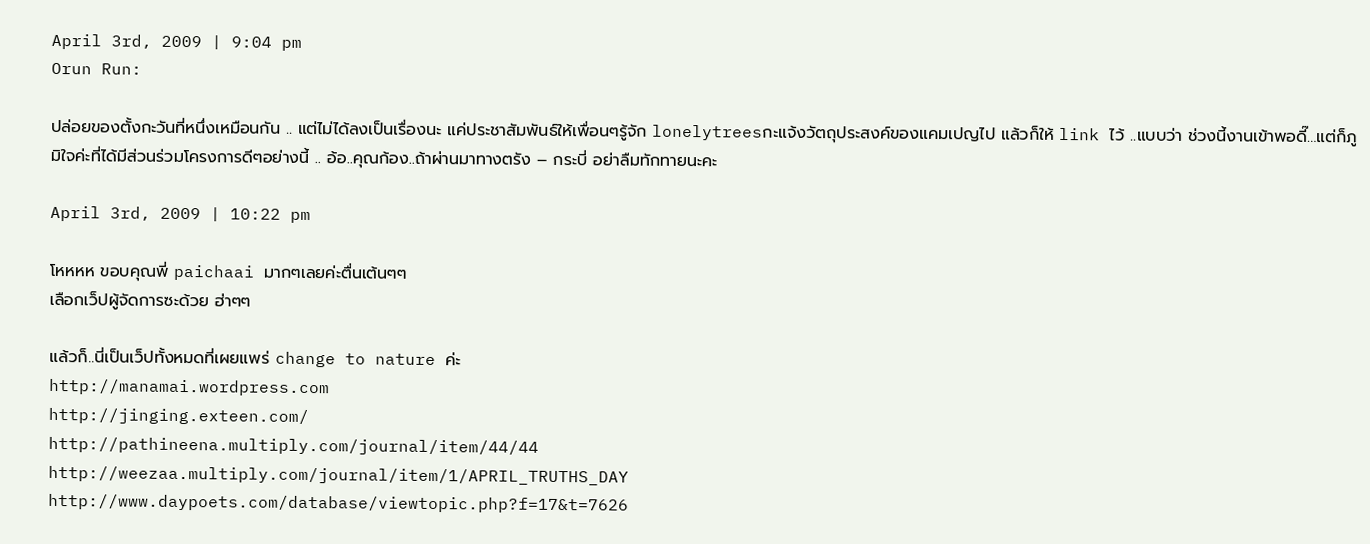April 3rd, 2009 | 9:04 pm
Orun Run:

ปล่อยของตั้งกะวันที่หนึ่งเหมือนกัน .. แต่ไม่ได้ลงเป็นเรื่องนะ แค่ประชาสัมพันธ์ให้เพื่อนๆรู้จัก lonelytreesกะแจ้งวัตถุประสงค์ของแคมเปญไป แล้วก็ให้ link ไว้ ..แบบว่า ช่วงนี้งานเข้าพอดี๊…แต่ก็ภูมิใจค่ะที่ได้มีส่วนร่วมโครงการดีๆอย่างนี้ .. อ้อ..คุณก้อง..ถ้าผ่านมาทางตรัง – กระบี่ อย่าลืมทักทายนะคะ

April 3rd, 2009 | 10:22 pm

โหหหห ขอบคุณพี่ paichaai มากๆเลยค่ะตื่นเต้นๆๆ
เลือกเว็ปผู้จัดการซะด้วย ฮ่าๆๆ

แล้วก็..นี่เป็นเว็ปทั้งหมดที่เผยแพร่ change to nature ค่ะ
http://manamai.wordpress.com
http://jinging.exteen.com/
http://pathineena.multiply.com/journal/item/44/44
http://weezaa.multiply.com/journal/item/1/APRIL_TRUTHS_DAY
http://www.daypoets.com/database/viewtopic.php?f=17&t=7626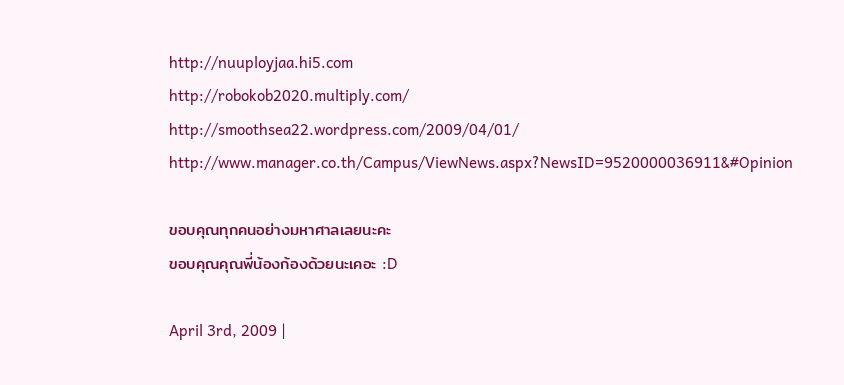http://nuuployjaa.hi5.com
http://robokob2020.multiply.com/
http://smoothsea22.wordpress.com/2009/04/01/
http://www.manager.co.th/Campus/ViewNews.aspx?NewsID=9520000036911&#Opinion

ขอบคุณทุกคนอย่างมหาศาลเลยนะคะ
ขอบคุณคุณพี่น้องก้องด้วยนะเคอะ :D

April 3rd, 2009 |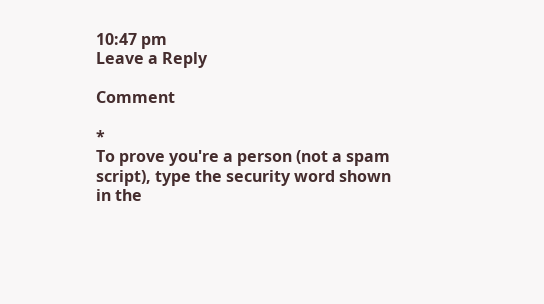10:47 pm
Leave a Reply

Comment

*
To prove you're a person (not a spam script), type the security word shown in the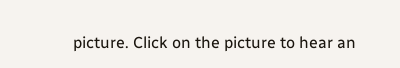picture. Click on the picture to hear an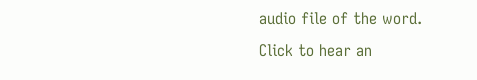audio file of the word.
Click to hear an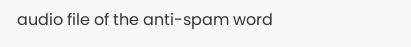audio file of the anti-spam word